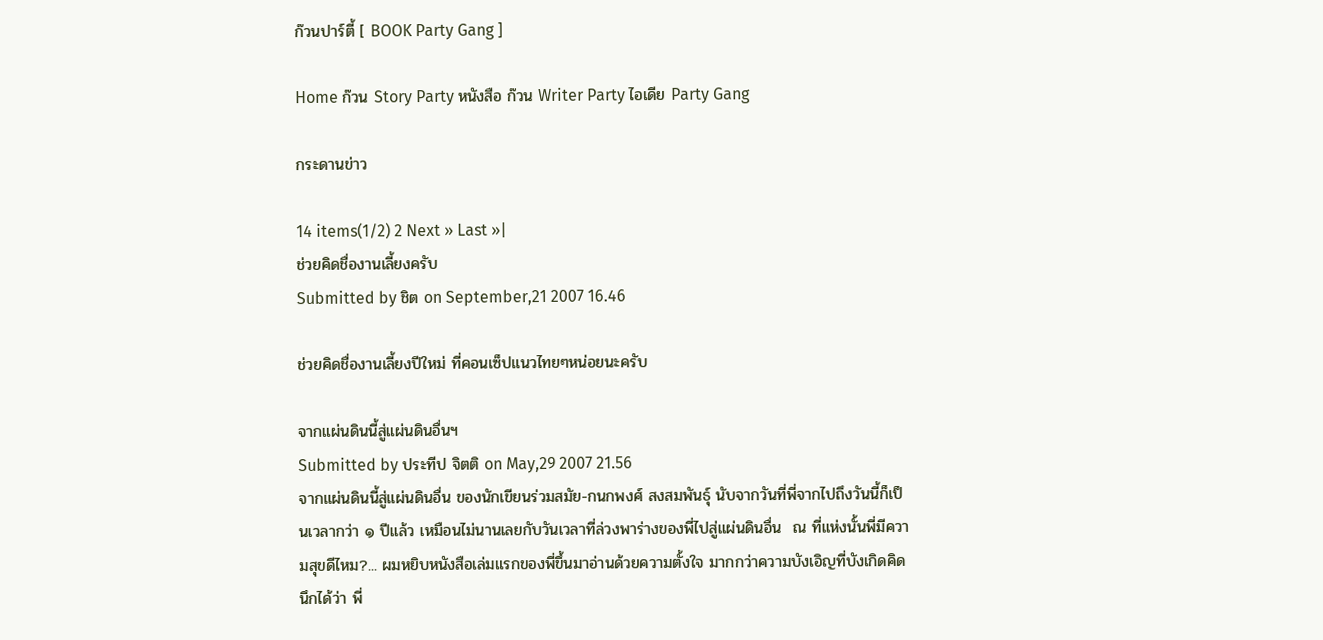ก๊วนปาร์ตี้ [ BOOK Party Gang ]

Home ก๊วน Story Party หนังสือ ก๊วน Writer Party ไอเดีย Party Gang

กระดานข่าว

14 items(1/2) 2 Next » Last »|
ช่วยคิดชื่องานเลี้ยงครับ
Submitted by ชิต on September,21 2007 16.46

ช่วยคิดชื่องานเลี้ยงปีใหม่ ที่คอนเซ็ปแนวไทยๆหน่อยนะครับ

จากแผ่นดินนี้สู่แผ่นดินอื่นฯ
Submitted by ประทีป จิตติ on May,29 2007 21.56
จากแผ่นดินนี้สู่แผ่นดินอื่น ของนักเขียนร่วมสมัย-กนกพงศ์ สงสมพันธุ์ นับจากวันที่พี่จากไปถึงวันนี้ก็เป็นเวลากว่า ๑ ปีแล้ว เหมือนไม่นานเลยกับวันเวลาที่ล่วงพาร่างของพี่ไปสู่แผ่นดินอื่น  ณ ที่แห่งนั้นพี่มีความสุขดีไหม?... ผมหยิบหนังสือเล่มแรกของพี่ขึ้นมาอ่านด้วยความตั้งใจ มากกว่าความบังเอิญที่บังเกิดคิดนึกได้ว่า พี่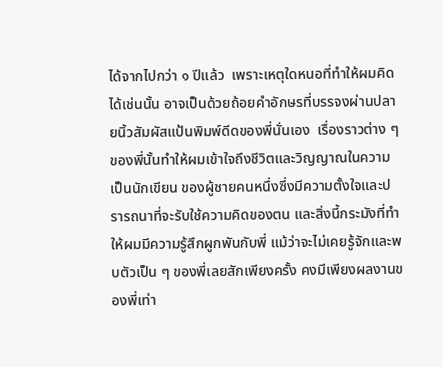ได้จากไปกว่า ๑ ปีแล้ว  เพราะเหตุใดหนอที่ทำให้ผมคิดได้เช่นนั้น อาจเป็นด้วยถ้อยคำอักษรที่บรรจงผ่านปลายนิ้วสัมผัสแป้นพิมพ์ดีดของพี่นั่นเอง  เรื่องราวต่าง ๆ ของพี่นั้นทำให้ผมเข้าใจถึงชีวิตและวิญญาณในความเป็นนักเขียน ของผู้ชายคนหนึ่งซึ่งมีความตั้งใจและปรารถนาที่จะรับใช้ความคิดของตน และสิ่งนี้กระมังที่ทำให้ผมมีความรู้สึกผูกพันกับพี่ แม้ว่าจะไม่เคยรู้จักและพบตัวเป็น ๆ ของพี่เลยสักเพียงครั้ง คงมีเพียงผลงานของพี่เท่า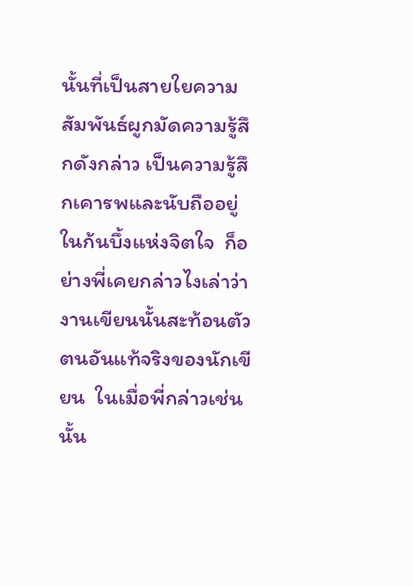นั้นที่เป็นสายใยความสัมพันธ์ผูกมัดความรู้สึกดังกล่าว เป็นความรู้สึกเคารพและนับถืออยู่ในก้นบึ้งแห่งจิตใจ  ก็อย่างพี่เคยกล่าวไงเล่าว่า งานเขียนนั้นสะท้อนตัวตนอันแท้จริงของนักเขียน  ในเมื่อพี่กล่าวเช่นนั้น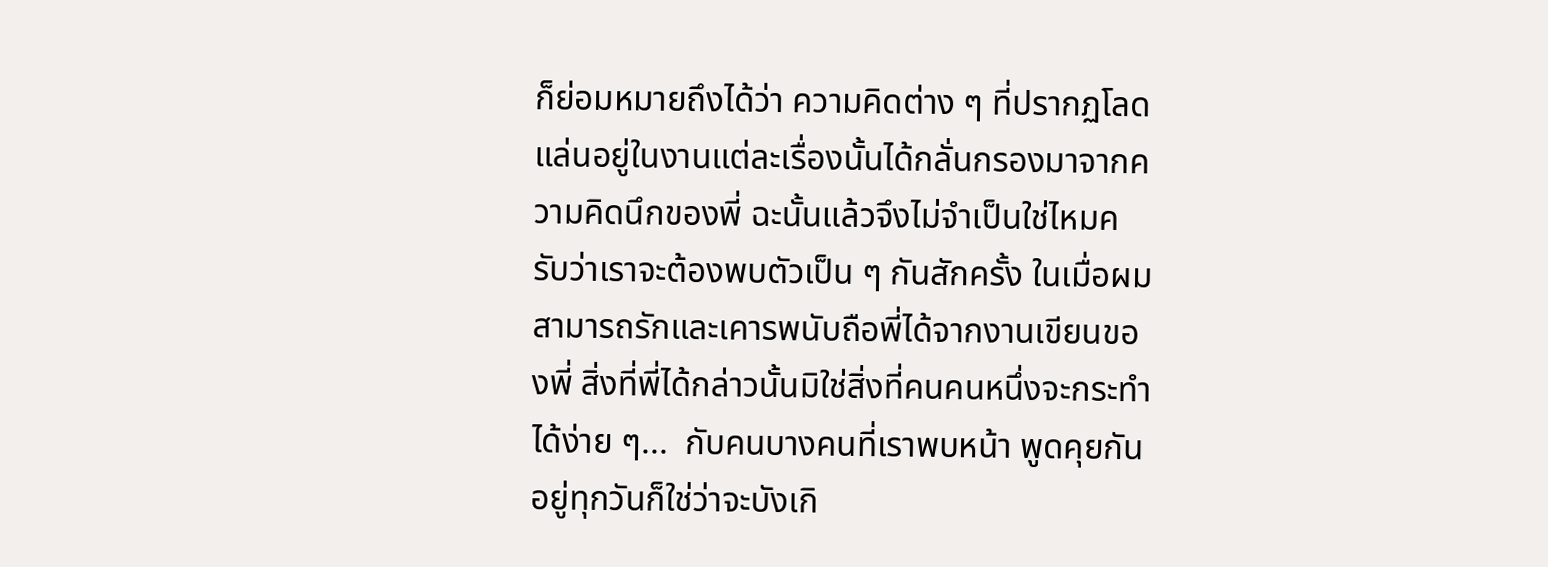ก็ย่อมหมายถึงได้ว่า ความคิดต่าง ๆ ที่ปรากฏโลดแล่นอยู่ในงานแต่ละเรื่องนั้นได้กลั่นกรองมาจากความคิดนึกของพี่ ฉะนั้นแล้วจึงไม่จำเป็นใช่ไหมครับว่าเราจะต้องพบตัวเป็น ๆ กันสักครั้ง ในเมื่อผมสามารถรักและเคารพนับถือพี่ได้จากงานเขียนของพี่ สิ่งที่พี่ได้กล่าวนั้นมิใช่สิ่งที่คนคนหนึ่งจะกระทำได้ง่าย ๆ...  กับคนบางคนที่เราพบหน้า พูดคุยกันอยู่ทุกวันก็ใช่ว่าจะบังเกิ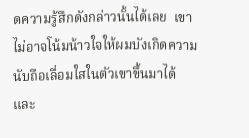ดความรู้สึกดังกล่าวนั้นได้เลย  เขาไม่อาจโน้มน้าวใจให้ผมบังเกิดความนับถือเลื่อมใสในตัวเขาขึ้นมาได้ และ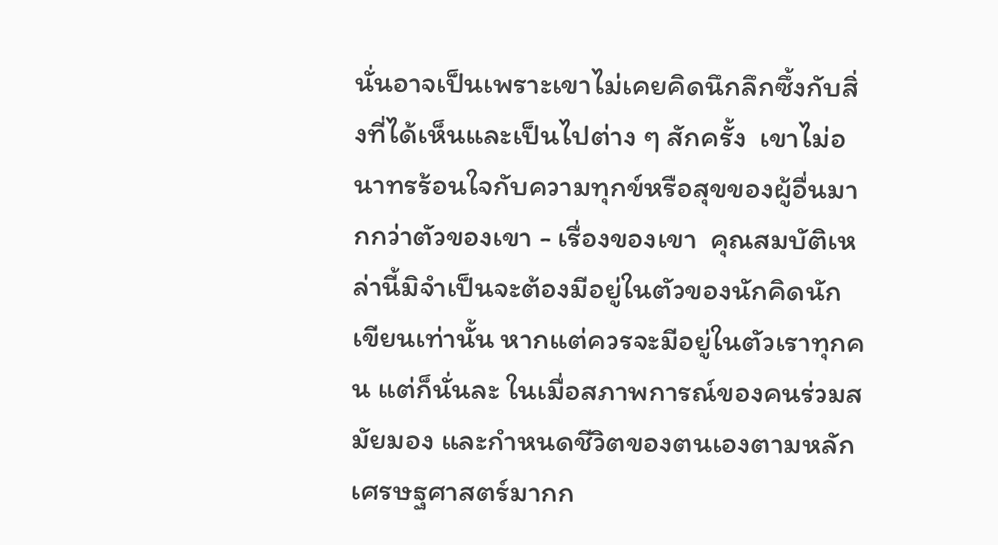นั่นอาจเป็นเพราะเขาไม่เคยคิดนึกลึกซึ้งกับสิ่งที่ได้เห็นและเป็นไปต่าง ๆ สักครั้ง  เขาไม่อนาทรร้อนใจกับความทุกข์หรือสุขของผู้อื่นมากกว่าตัวของเขา - เรื่องของเขา  คุณสมบัติเหล่านี้มิจำเป็นจะต้องมีอยู่ในตัวของนักคิดนักเขียนเท่านั้น หากแต่ควรจะมีอยู่ในตัวเราทุกคน แต่ก็นั่นละ ในเมื่อสภาพการณ์ของคนร่วมสมัยมอง และกำหนดชีวิตของตนเองตามหลักเศรษฐศาสตร์มากก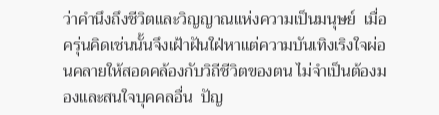ว่าคำนึงถึงชีวิตและวิญญาณแห่งความเป็นมนุษย์  เมื่อครุ่นคิดเช่นนั้นจึงเฝ้าฝันใฝ่หาแต่ความบันเทิงเริงใจผ่อนคลายให้สอดคล้องกับวิถีชีวิตของตน ไม่จำเป็นต้องมองและสนใจบุคคลอื่น  ปัญ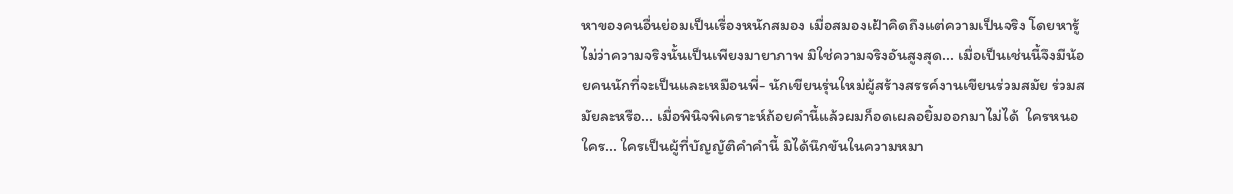หาของคนอื่นย่อมเป็นเรื่องหนักสมอง เมื่อสมองเฝ้าคิดถึงแต่ความเป็นจริง โดยหารู้ไม่ว่าความจริงนั้นเป็นเพียงมายาภาพ มิใช่ความจริงอันสูงสุด... เมื่อเป็นเช่นนี้จึงมีน้อยคนนักที่จะเป็นและเหมือนพี่- นักเขียนรุ่นใหม่ผู้สร้างสรรค์งานเขียนร่วมสมัย ร่วมสมัยละหรือ... เมื่อพินิจพิเคราะห์ถ้อยคำนี้แล้วผมก็อดเผลอยิ้มออกมาไม่ได้  ใครหนอใคร... ใครเป็นผู้ที่บัญญัติคำคำนี้ มิได้นึกขันในความหมา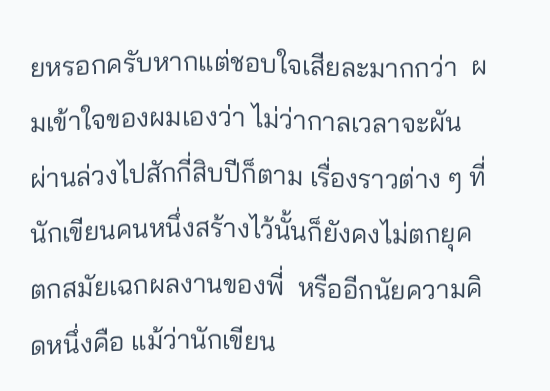ยหรอกครับหากแต่ชอบใจเสียละมากกว่า  ผมเข้าใจของผมเองว่า ไม่ว่ากาลเวลาจะผันผ่านล่วงไปสักกี่สิบปีก็ตาม เรื่องราวต่าง ๆ ที่นักเขียนคนหนึ่งสร้างไว้นั้นก็ยังคงไม่ตกยุคตกสมัยเฉกผลงานของพี่  หรืออีกนัยความคิดหนึ่งคือ แม้ว่านักเขียน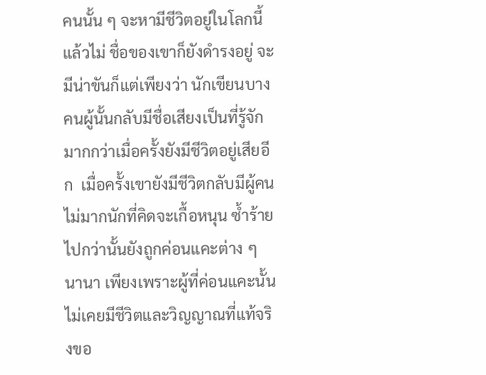คนนั้น ๆ จะหามีชีวิตอยู่ในโลกนี้แล้วไม่ ชื่อของเขาก็ยังดำรงอยู่ จะมีน่าขันก็แต่เพียงว่า นักเขียนบางคนผู้นั้นกลับมีชื่อเสียงเป็นที่รู้จักมากกว่าเมื่อครั้งยังมีชีวิตอยู่เสียอีก  เมื่อครั้งเขายังมีชีวิตกลับมีผู้คนไม่มากนักที่คิดจะเกื้อหนุน ซ้ำร้ายไปกว่านั้นยังถูกค่อนแคะต่าง ๆ นานา เพียงเพราะผู้ที่ค่อนแคะนั้นไม่เคยมีชีวิตและวิญญาณที่แท้จริงขอ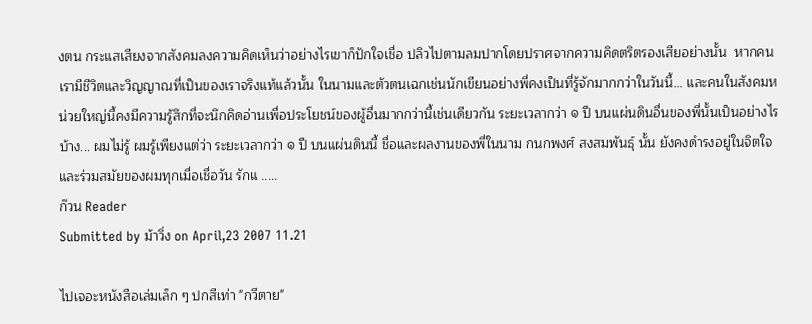งตน กระแสเสียงจากสังคมลงความคิดเห็นว่าอย่างไรเขาก็ปักใจเชื่อ ปลิวไปตามลมปากโดยปราศจากความคิดตริตรองเสียอย่างนั้น  หากคนเรามีชีวิตและวิญญาณที่เป็นของเราจริงแท้แล้วนั้น ในนามและตัวตนเฉกเช่นนักเขียนอย่างพี่คงเป็นที่รู้จักมากกว่าในวันนี้... และคนในสังคมหน่วยใหญ่นี้คงมีความรู้สึกที่จะนึกคิดอ่านเพื่อประโยชน์ของผู้อื่นมากกว่านี้เช่นเดียวกัน ระยะเวลากว่า ๑ ปี บนแผ่นดินอื่นของพี่นั้นเป็นอย่างไรบ้าง... ผมไม่รู้ ผมรู้เพียงแต่ว่า ระยะเวลากว่า ๑ ปี บนแผ่นดินนี้ ชื่อและผลงานของพี่ในนาม กนกพงศ์ สงสมพันธุ์ นั้น ยังคงดำรงอยู่ในจิตใจ และร่วมสมัยของผมทุกเมื่อเชื่อวัน รักแ .....
ก๊วน Reader
Submitted by ม้าวิ่ง on April,23 2007 11.21

ไปเจอะหนังสือเล่มเล็ก ๆ ปกสีเท่า "กวีตาย"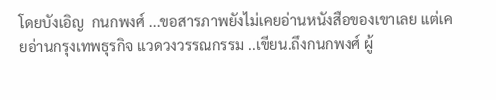โดยบังเอิญ  กนกพงศ์ ...ขอสารภาพยังไม่เคยอ่านหนังสือของเขาเลย แต่เคยอ่านกรุงเทพธุรกิจ แวดวงวรรณกรรม ..เขียน.ถึงกนกพงศ์ ผู้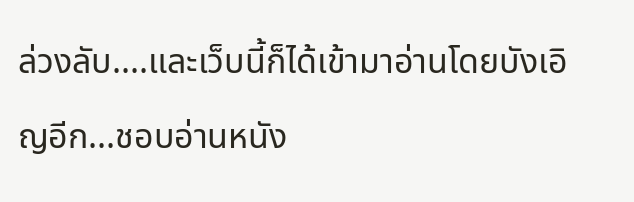ล่วงลับ....และเว็บนี้ก็ได้เข้ามาอ่านโดยบังเอิญอีก...ชอบอ่านหนัง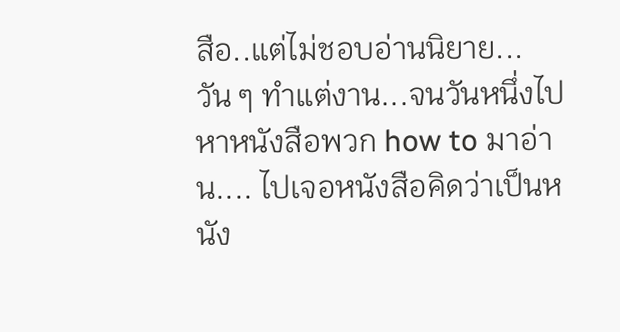สือ..แต่ไม่ชอบอ่านนิยาย... วัน ๆ ทำแต่งาน...จนวันหนึ่งไปหาหนังสือพวก how to มาอ่าน.... ไปเจอหนังสือคิดว่าเป็นหนัง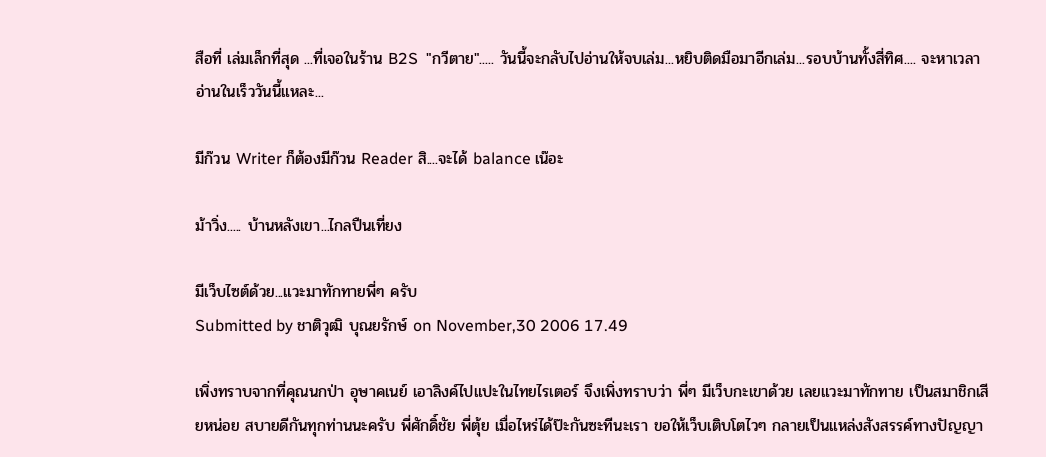สือที่ เล่มเล็กที่สุด ...ที่เจอในร้าน B2S  "กวีตาย"..... วันนี้จะกลับไปอ่านให้จบเล่ม...หยิบติดมือมาอีกเล่ม...รอบบ้านทั้งสี่ทิศ.... จะหาเวลาอ่านในเร็ววันนี้แหละ...

มีก๊วน Writer ก็ต้องมีก๊วน Reader สิ....จะได้ balance เน๊อะ

ม้าวิ่ง..... บ้านหลังเขา...ไกลปืนเที่ยง

มีเว็บไซต์ด้วย...แวะมาทักทายพี่ๆ ครับ
Submitted by ชาติวุฒิ บุณยรักษ์ on November,30 2006 17.49

เพิ่งทราบจากที่คุณนกป่า อุษาคเนย์ เอาลิงค์ไปแปะในไทยไรเตอร์ จึงเพิ่งทราบว่า พี่ๆ มีเว็บกะเขาด้วย เลยแวะมาทักทาย เป็นสมาชิกเสียหน่อย สบายดีกันทุกท่านนะครับ พี่ศักดิ์ชัย พี่ตุ้ย เมื่อไหร่ได้ป๊ะกันซะทีนะเรา ขอให้เว็บเติบโตไวๆ กลายเป็นแหล่งสังสรรค์ทางปัญญา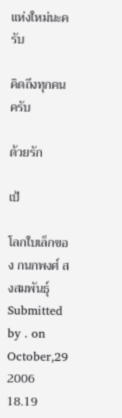แห่งใหม่นะครับ

คิดถึงทุกคนครับ

ด้วยรัก

เป้

โลกใบเล็กของ กนกพงศ์ สงสมพันธุ์
Submitted by . on October,29 2006 18.19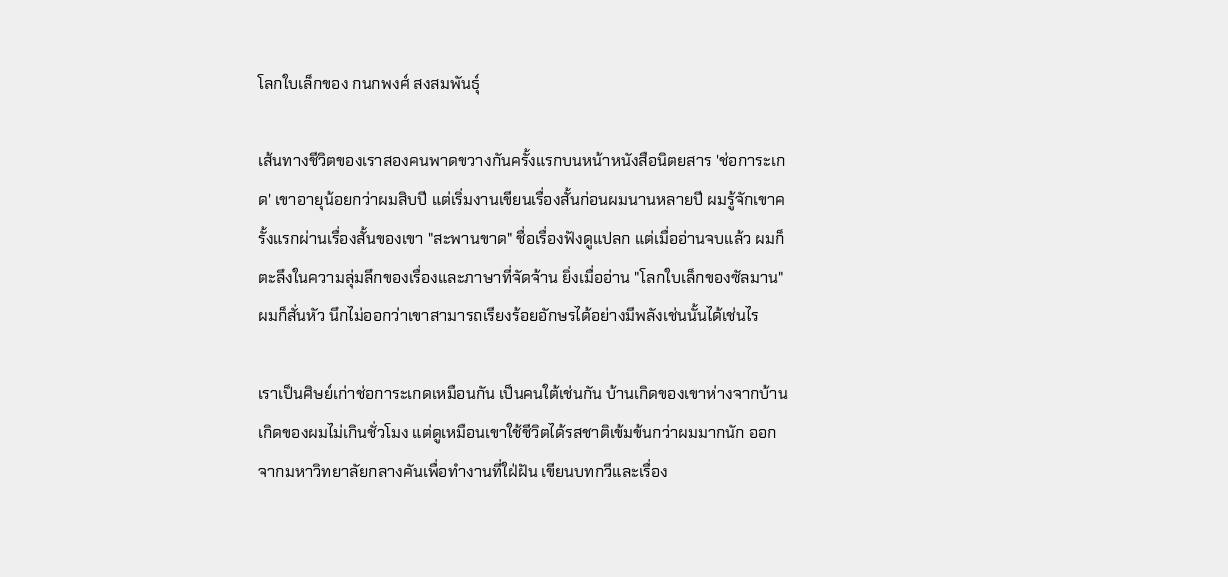โลกใบเล็กของ กนกพงศ์ สงสมพันธุ์

เส้นทางชีวิตของเราสองคนพาดขวางกันครั้งแรกบนหน้าหนังสือนิตยสาร 'ช่อการะเกด' เขาอายุน้อยกว่าผมสิบปี แต่เริ่มงานเขียนเรื่องสั้นก่อนผมนานหลายปี ผมรู้จักเขาครั้งแรกผ่านเรื่องสั้นของเขา "สะพานขาด" ชื่อเรื่องฟังดูแปลก แต่เมื่ออ่านจบแล้ว ผมก็ตะลึงในความลุ่มลึกของเรื่องและภาษาที่จัดจ้าน ยิ่งเมื่ออ่าน "โลกใบเล็กของซัลมาน" ผมก็สั่นหัว นึกไม่ออกว่าเขาสามารถเรียงร้อยอักษรได้อย่างมีพลังเช่นนั้นได้เช่นไร

เราเป็นศิษย์เก่าช่อการะเกดเหมือนกัน เป็นคนใต้เช่นกัน บ้านเกิดของเขาห่างจากบ้านเกิดของผมไม่เกินชั่วโมง แต่ดูเหมือนเขาใช้ชีวิตได้รสชาติเข้มข้นกว่าผมมากนัก ออกจากมหาวิทยาลัยกลางคันเพื่อทำงานที่ใฝ่ฝัน เขียนบทกวีและเรื่อง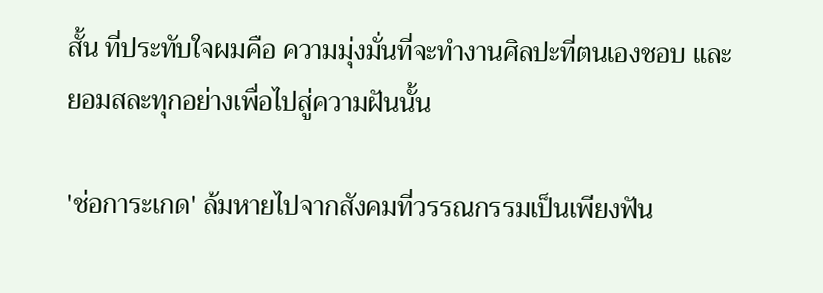สั้น ที่ประทับใจผมคือ ความมุ่งมั่นที่จะทำงานศิลปะที่ตนเองชอบ และยอมสละทุกอย่างเพื่อไปสู่ความฝันนั้น

'ช่อการะเกด' ล้มหายไปจากสังคมที่วรรณกรรมเป็นเพียงฟัน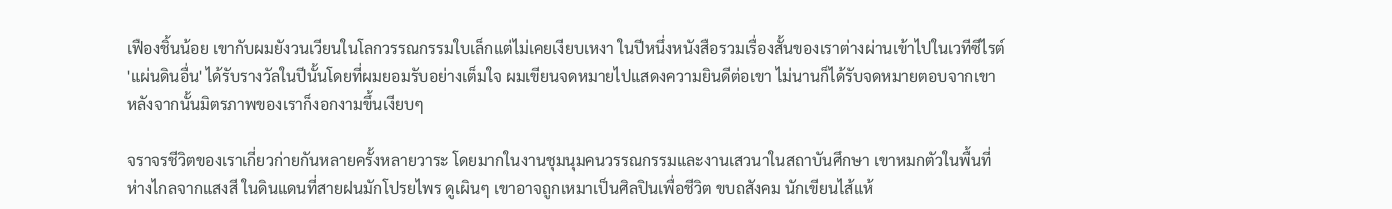เฟืองชิ้นน้อย เขากับผมยังวนเวียนในโลกวรรณกรรมใบเล็กแต่ไม่เคยเงียบเหงา ในปีหนึ่งหนังสือรวมเรื่องสั้นของเราต่างผ่านเข้าไปในเวทีซีไรต์ 'แผ่นดินอื่น' ได้รับรางวัลในปีนั้นโดยที่ผมยอมรับอย่างเต็มใจ ผมเขียนจดหมายไปแสดงความยินดีต่อเขา ไม่นานก็ได้รับจดหมายตอบจากเขา หลังจากนั้นมิตรภาพของเราก็งอกงามขึ้นเงียบๆ

จราจรชีวิตของเราเกี่ยวก่ายกันหลายครั้งหลายวาระ โดยมากในงานชุมนุมคนวรรณกรรมและงานเสวนาในสถาบันศึกษา เขาหมกตัวในพื้นที่ห่างไกลจากแสงสี ในดินแดนที่สายฝนมักโปรยไพร ดูเผินๆ เขาอาจถูกเหมาเป็นศิลปินเพื่อชีวิต ขบถสังคม นักเขียนไส้แห้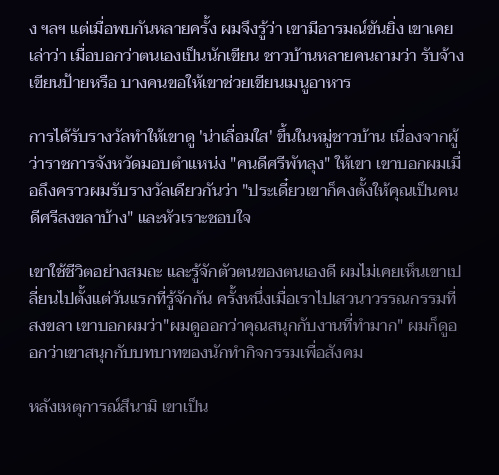ง ฯลฯ แต่เมื่อพบกันหลายครั้ง ผมจึงรู้ว่า เขามีอารมณ์ขันยิ่ง เขาเคยเล่าว่า เมื่อบอกว่าตนเองเป็นนักเขียน ชาวบ้านหลายคนถามว่า รับจ้างเขียนป้ายหรือ บางคนขอให้เขาช่วยเขียนเมนูอาหาร

การได้รับรางวัลทำให้เขาดู 'น่าเลื่อมใส' ขึ้นในหมู่ชาวบ้าน เนื่องจากผู้ว่าราชการจังหวัดมอบตำแหน่ง "คนดีศรีพัทลุง" ให้เขา เขาบอกผมเมื่อถึงคราวผมรับรางวัลเดียวกันว่า "ประเดี๋ยวเขาก็คงตั้งให้คุณเป็นคนดีศรีสงขลาบ้าง" และหัวเราะชอบใจ

เขาใช้ชีวิตอย่างสมถะ และรู้จักตัวตนของตนเองดี ผมไม่เคยเห็นเขาเปลี่ยนไปตั้งแต่วันแรกที่รู้จักกัน ครั้งหนึ่งเมื่อเราไปเสวนาวรรณกรรมที่สงขลา เขาบอกผมว่า"ผมดูออกว่าคุณสนุกกับงานที่ทำมาก" ผมก็ดูออกว่าเขาสนุกกับบทบาทของนักทำกิจกรรมเพื่อสังคม

หลังเหตุการณ์สึนามิ เขาเป็น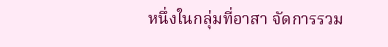หนึ่งในกลุ่มที่อาสา จัดการรวม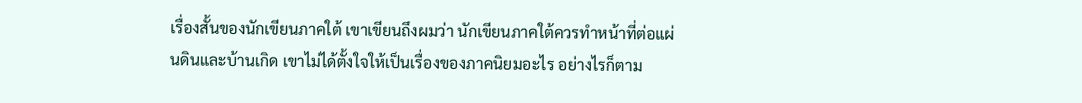เรื่องสั้นของนักเขียนภาคใต้ เขาเขียนถึงผมว่า นักเขียนภาคใต้ควรทำหน้าที่ต่อแผ่นดินและบ้านเกิด เขาไม่ได้ตั้งใจให้เป็นเรื่องของภาคนิยมอะไร อย่างไรก็ตาม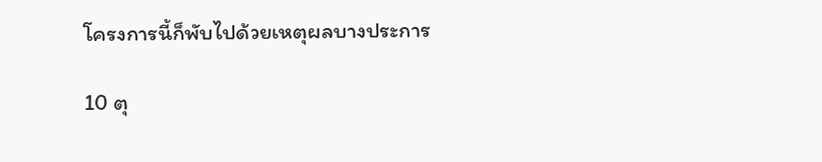โครงการนี้ก็พับไปด้วยเหตุผลบางประการ

10 ตุ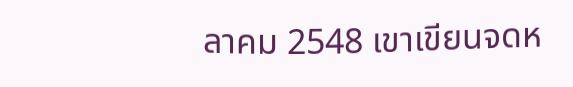ลาคม 2548 เขาเขียนจดห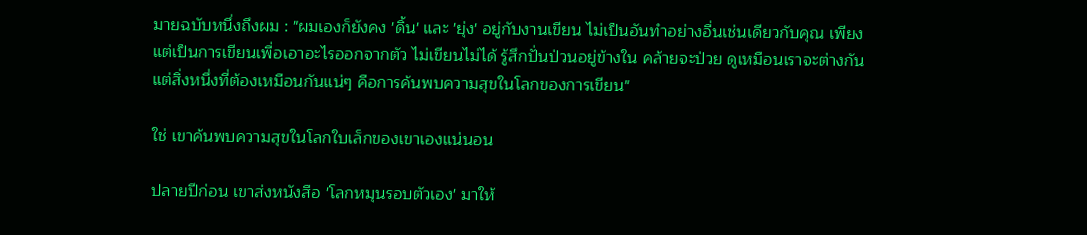มายฉบับหนึ่งถึงผม : "ผมเองก็ยังคง 'ดิ้น' และ 'ยุ่ง' อยู่กับงานเขียน ไม่เป็นอันทำอย่างอื่นเช่นเดียวกับคุณ เพียงแต่เป็นการเขียนเพื่อเอาอะไรออกจากตัว ไม่เขียนไม่ได้ รู้สึกปั่นป่วนอยู่ข้างใน คล้ายจะป่วย ดูเหมือนเราจะต่างกัน แต่สิ่งหนึ่งที่ต้องเหมือนกันแน่ๆ คือการค้นพบความสุขในโลกของการเขียน"

ใช่ เขาค้นพบความสุขในโลกใบเล็กของเขาเองแน่นอน

ปลายปีก่อน เขาส่งหนังสือ 'โลกหมุนรอบตัวเอง' มาให้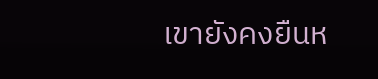เขายังคงยืนห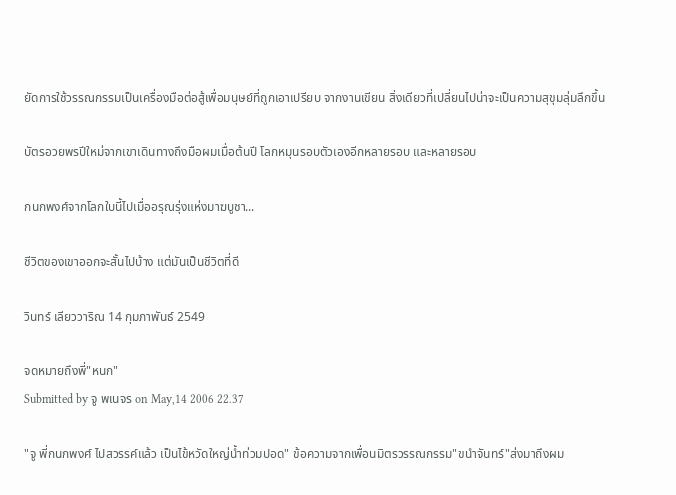ยัดการใช้วรรณกรรมเป็นเครื่องมือต่อสู้เพื่อมนุษย์ที่ถูกเอาเปรียบ จากงานเขียน สิ่งเดียวที่เปลี่ยนไปน่าจะเป็นความสุขุมลุ่มลึกขึ้น

บัตรอวยพรปีใหม่จากเขาเดินทางถึงมือผมเมื่อต้นปี โลกหมุนรอบตัวเองอีกหลายรอบ และหลายรอบ

กนกพงศ์จากโลกใบนี้ไปเมื่ออรุณรุ่งแห่งมาฆบูชา...

ชีวิตของเขาออกจะสั้นไปบ้าง แต่มันเป็นชีวิตที่ดี

วินทร์ เลียววาริณ 14 กุมภาพันธ์ 2549

จดหมายถึงพี่"หนก"
Submitted by จู พเนจร on May,14 2006 22.37

"จู พี่กนกพงศ์ ไปสวรรค์แล้ว เป็นไข้หวัดใหญ่น้ำท่วมปอด" ข้อความจากเพื่อนมิตรวรรณกรรม"ขนำจันทร์"ส่งมาถึงผม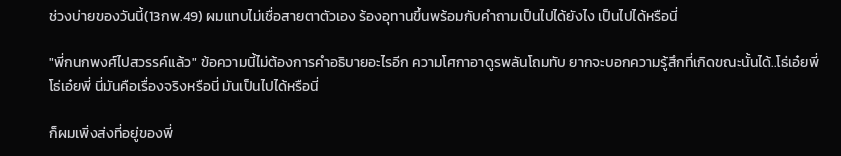ช่วงบ่ายของวันนี้(13กพ.49) ผมแทบไม่เชื่อสายตาตัวเอง ร้องอุทานขึ้นพร้อมกับคำถามเป็นไปได้ยังไง เป็นไปได้หรือนี่

"พี่กนกพงศ์ไปสวรรค์แล้ว" ข้อความนี้ไม่ต้องการคำอธิบายอะไรอีก ความโศกาอาดูรพลันโถมทับ ยากจะบอกความรู้สึกที่เกิดขณะนั้นได้..โธ่เอ๋ยพี่ โธ่เอ๋ยพี่ นี่มันคือเรื่องจริงหรือนี่ มันเป็นไปได้หรือนี่

ก็ผมเพิ่งส่งที่อยู่ของพี่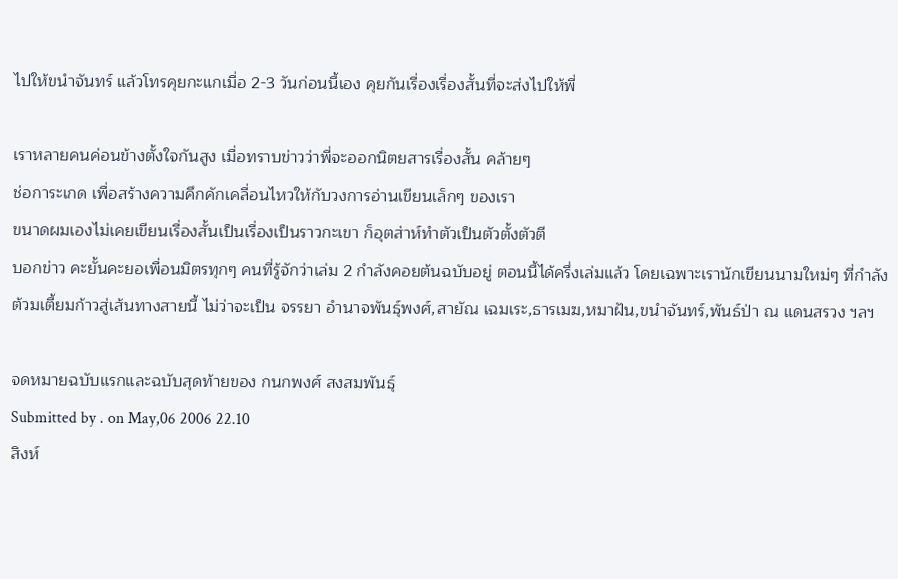ไปให้ขนำจันทร์ แล้วโทรคุยกะแกเมื่อ 2-3 วันก่อนนี้เอง คุยกันเรื่องเรื่องสั้นที่จะส่งไปให้พี่

เราหลายคนค่อนข้างตั้งใจกันสูง เมื่อทราบข่าวว่าพี่จะออกนิตยสารเรื่องสั้น คล้ายๆ
ช่อการะเกด เพื่อสร้างความคึกคักเคลื่อนไหวให้กับวงการอ่านเขียนเล็กๆ ของเรา
ขนาดผมเองไม่เคยเขียนเรื่องสั้นเป็นเรื่องเป็นราวกะเขา ก็อุตส่าห์ทำตัวเป็นตัวตั้งตัวตี
บอกข่าว คะยั้นคะยอเพื่อนมิตรทุกๆ คนที่รู้จักว่าเล่ม 2 กำลังคอยต้นฉบับอยู่ ตอนนี้ได้ครึ่งเล่มแล้ว โดยเฉพาะเรานักเขียนนามใหม่ๆ ที่กำลังต้วมเตี้ยมก้าวสู่เส้นทางสายนี้ ไม่ว่าจะเป็น จรรยา อำนาจพันธุ์พงศ์,สายัณ เฉมเระ,ธารเมฆ,หมาฝัน,ขนำจันทร์,พันธ์ป่า ณ แดนสรวง ฯลฯ

จดหมายฉบับแรกและฉบับสุดท้ายของ กนกพงศ์ สงสมพันธุ์
Submitted by . on May,06 2006 22.10
สิงห์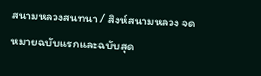สนามหลวงสนทนา / สิงห์สนามหลวง จดหมายฉบับแรกและฉบับสุด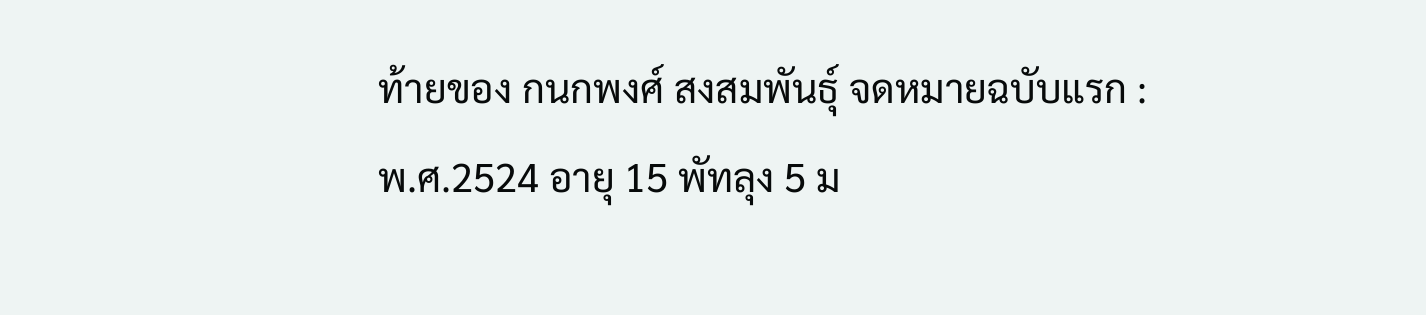ท้ายของ กนกพงศ์ สงสมพันธุ์ จดหมายฉบับแรก : พ.ศ.2524 อายุ 15 พัทลุง 5 ม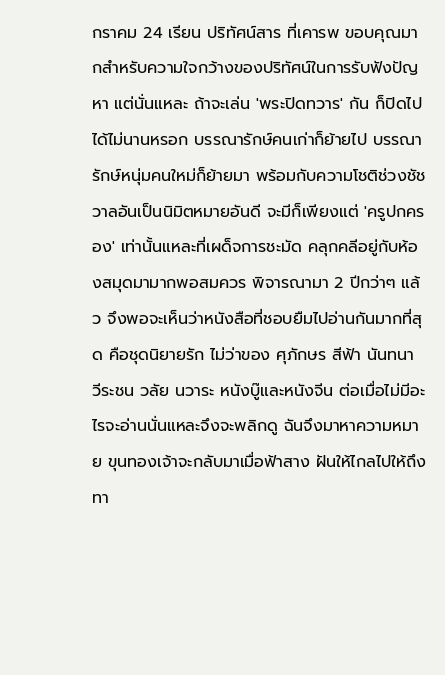กราคม 24 เรียน ปริทัศน์สาร ที่เคารพ ขอบคุณมากสำหรับความใจกว้างของปริทัศน์ในการรับฟังปัญหา แต่นั่นแหละ ถ้าจะเล่น 'พระปิดทวาร' กัน ก็ปิดไปได้ไม่นานหรอก บรรณารักษ์คนเก่าก็ย้ายไป บรรณารักษ์หนุ่มคนใหม่ก็ย้ายมา พร้อมกับความโชติช่วงชัชวาลอันเป็นนิมิตหมายอันดี จะมีก็เพียงแต่ 'ครูปกครอง' เท่านั้นแหละที่เผด็จการชะมัด คลุกคลีอยู่กับห้องสมุดมามากพอสมควร พิจารณามา 2 ปีกว่าๆ แล้ว จึงพอจะเห็นว่าหนังสือที่ชอบยืมไปอ่านกันมากที่สุด คือชุดนิยายรัก ไม่ว่าของ ศุภักษร สีฟ้า นันทนา วีระชน วลัย นวาระ หนังบู๊และหนังจีน ต่อเมื่อไม่มีอะไรจะอ่านนั่นแหละจึงจะพลิกดู ฉันจึงมาหาความหมาย ขุนทองเจ้าจะกลับมาเมื่อฟ้าสาง ฝันให้ไกลไปให้ถึง ทา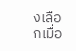งเลือกเมื่อ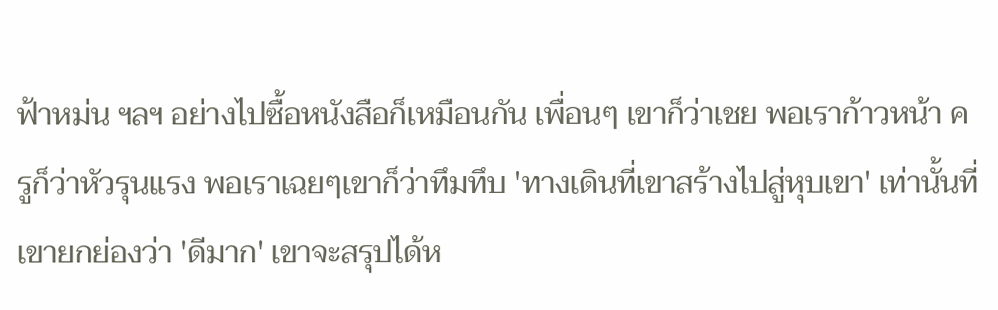ฟ้าหม่น ฯลฯ อย่างไปซื้อหนังสือก็เหมือนกัน เพื่อนๆ เขาก็ว่าเชย พอเราก้าวหน้า ครูก็ว่าหัวรุนแรง พอเราเฉยๆเขาก็ว่าทึมทึบ 'ทางเดินที่เขาสร้างไปสู่หุบเขา' เท่านั้นที่เขายกย่องว่า 'ดีมาก' เขาจะสรุปได้ห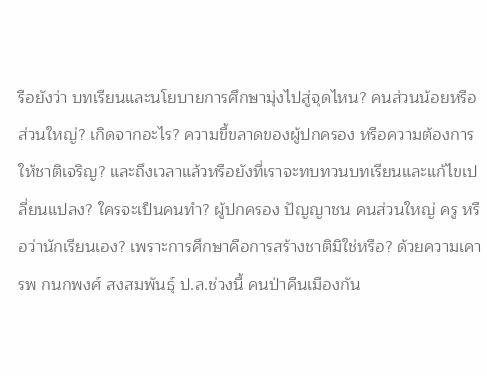รือยังว่า บทเรียนและนโยบายการศึกษามุ่งไปสู่จุดไหน? คนส่วนน้อยหรือส่วนใหญ่? เกิดจากอะไร? ความขี้ขลาดของผู้ปกครอง หรือความต้องการให้ชาติเจริญ? และถึงเวลาแล้วหรือยังที่เราจะทบทวนบทเรียนและแก้ไขเปลี่ยนแปลง? ใครจะเป็นคนทำ? ผู้ปกครอง ปัญญาชน คนส่วนใหญ่ ครู หรือว่านักเรียนเอง? เพราะการศึกษาคือการสร้างชาติมิใช่หรือ? ด้วยความเคารพ กนกพงศ์ สงสมพันธุ์ ป.ล.ช่วงนี้ คนป่าคืนเมืองกัน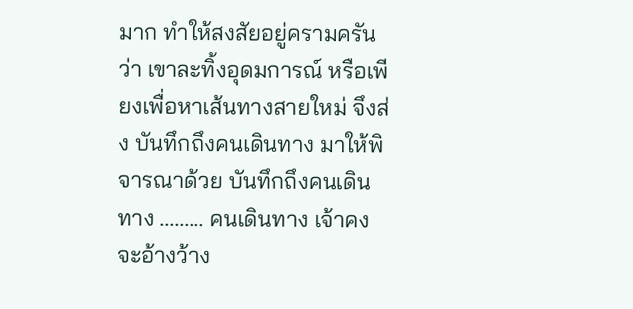มาก ทำให้สงสัยอยู่ครามครันว่า เขาละทิ้งอุดมการณ์ หรือเพียงเพื่อหาเส้นทางสายใหม่ จึงส่ง บันทึกถึงคนเดินทาง มาให้พิจารณาด้วย บันทึกถึงคนเดินทาง ......... คนเดินทาง เจ้าคงจะอ้างว้าง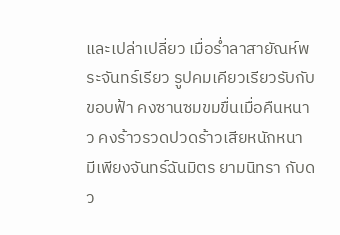และเปล่าเปลี่ยว เมื่อร่ำลาสายัณห์พระจันทร์เรียว รูปคมเคียวเรียวรับกับขอบฟ้า คงซานซมขมขื่นเมื่อคืนหนาว คงร้าวรวดปวดร้าวเสียหนักหนา มีเพียงจันทร์ฉันมิตร ยามนิทรา กับดว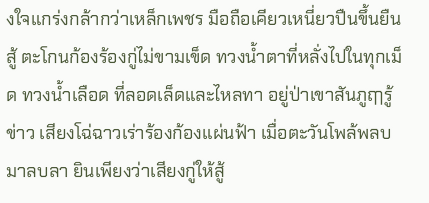งใจแกร่งกล้ากว่าเหล็กเพชร มือถือเคียวเหนี่ยวปืนขึ้นยืนสู้ ตะโกนก้องร้องกู่ไม่ขามเข็ด ทวงน้ำตาที่หลั่งไปในทุกเม็ด ทวงน้ำเลือด ที่ลอดเล็ดและไหลทา อยู่ป่าเขาสันภูฤๅรู้ข่าว เสียงโฉ่ฉาวเร่าร้องก้องแผ่นฟ้า เมื่อตะวันโพล้พลบมาลบลา ยินเพียงว่าเสียงกู่ให้สู้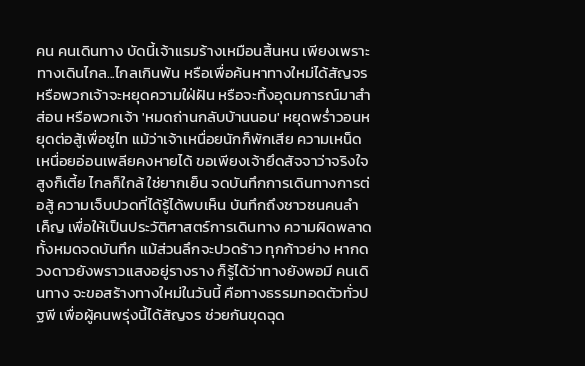คน คนเดินทาง บัดนี้เจ้าแรมร้างเหมือนสิ้นหน เพียงเพราะทางเดินไกล...ไกลเกินพ้น หรือเพื่อค้นหาทางใหม่ได้สัญจร หรือพวกเจ้าจะหยุดความใฝ่ฝัน หรือจะทิ้งอุดมการณ์มาสำส่อน หรือพวกเจ้า 'หมดถ่านกลับบ้านนอน' หยุดพร่ำวอนหยุดต่อสู้เพื่อชูไท แม้ว่าเจ้าเหนื่อยนักก็พักเสีย ความเหน็ดเหนื่อยอ่อนเพลียคงหายได้ ขอเพียงเจ้ายึดสัจจาว่าจริงใจ สูงก็เตี้ย ไกลก็ใกล้ ใช่ยากเย็น จดบันทึกการเดินทางการต่อสู้ ความเจ็บปวดที่ได้รู้ได้พบเห็น บันทึกถึงชาวชนคนลำเค็ญ เพื่อให้เป็นประวัติศาสตร์การเดินทาง ความผิดพลาดทั้งหมดจดบันทึก แม้ส่วนลึกจะปวดร้าว ทุกก้าวย่าง หากดวงดาวยังพราวแสงอยู่รางราง ก็รู้ได้ว่าทางยังพอมี คนเดินทาง จะขอสร้างทางใหม่ในวันนี้ คือทางธรรมทอดตัวทั่วปฐพี เพื่อผู้คนพรุ่งนี้ได้สัญจร ช่วยกันขุดฉุด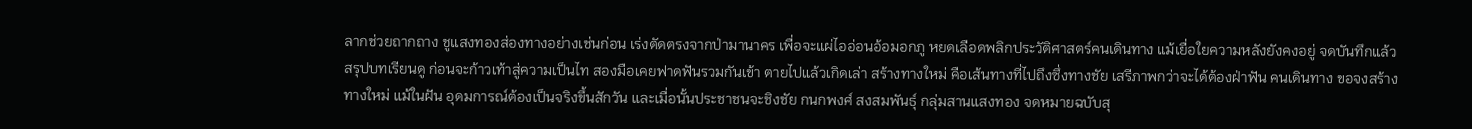ลากช่วยถากถาง ชูแสงทองส่องทางอย่างเช่นก่อน เร่งตัดตรงจากป่ามานาคร เพื่อจะแผ่ไออ่อนอ้อมอกภู หยดเลือดพลิกประวัติศาสตร์คนเดินทาง แม้เยื่อใยความหลังยังคงอยู่ จดบันทึกแล้วสรุปบทเรียนดู ก่อนจะก้าวเท้าสู่ความเป็นไท สองมือเคยฟาดฟันรวมกันเข้า ตายไปแล้วเกิดเล่า สร้างทางใหม่ คือเส้นทางที่ไปถึงซึ่งทางชัย เสรีภาพกว่าจะได้ต้องฝ่าฟัน คนเดินทาง ขอจงสร้างทางใหม่ แม้ในฝัน อุดมการณ์ต้องเป็นจริงขึ้นสักวัน และเมื่อนั้นประชาชนจะชิงชัย กนกพงศ์ สงสมพันธุ์ กลุ่มสานแสงทอง จดหมายฉบับสุ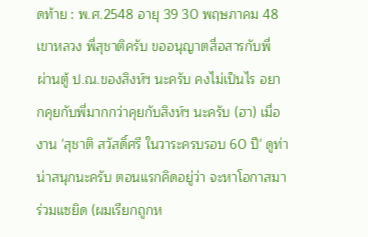ดท้าย : พ.ศ.2548 อายุ 39 30 พฤษภาคม 48 เขาหลวง พี่สุชาติครับ ขออนุญาตสื่อสารกับพี่ ผ่านตู้ ป.ณ.ของสิงห์ฯ นะครับ คงไม่เป็นไร อยากคุยกับพี่มากกว่าคุยกับสิงห์ฯ นะครับ (ฮา) เมื่องาน 'สุชาติ สวัสดิ์ศรี ในวาระครบรอบ 60 ปี' ดูท่าน่าสนุกนะครับ ตอนแรกคิดอยู่ว่า จะหาโอกาสมาร่วมแซยิด (ผมเรียกถูกห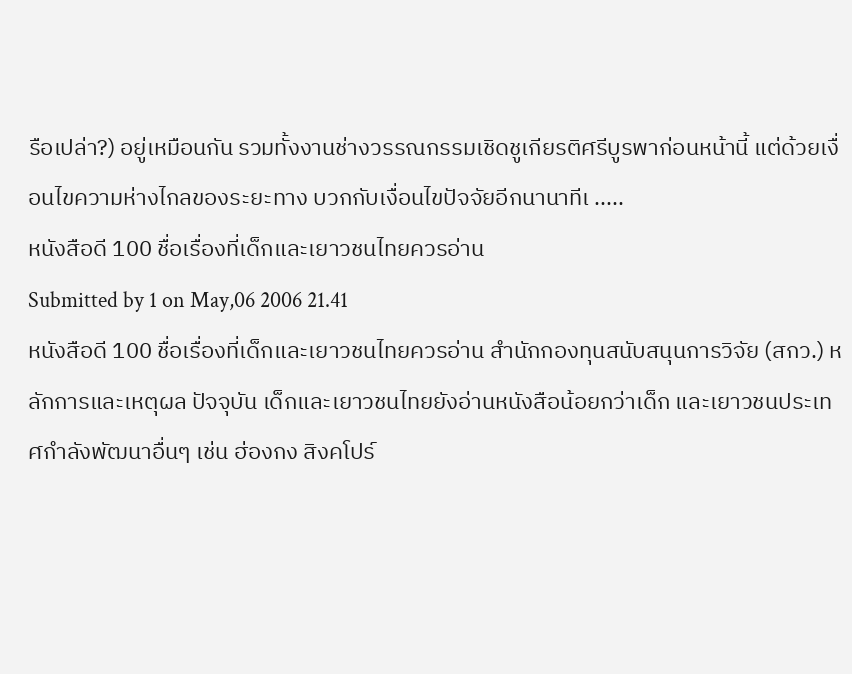รือเปล่า?) อยู่เหมือนกัน รวมทั้งงานช่างวรรณกรรมเชิดชูเกียรติศรีบูรพาก่อนหน้านี้ แต่ด้วยเงื่อนไขความห่างไกลของระยะทาง บวกกับเงื่อนไขปัจจัยอีกนานาทีเ .....
หนังสือดี 100 ชื่อเรื่องที่เด็กและเยาวชนไทยควรอ่าน
Submitted by 1 on May,06 2006 21.41
หนังสือดี 100 ชื่อเรื่องที่เด็กและเยาวชนไทยควรอ่าน สำนักกองทุนสนับสนุนการวิจัย (สกว.) หลักการและเหตุผล ปัจจุบัน เด็กและเยาวชนไทยยังอ่านหนังสือน้อยกว่าเด็ก และเยาวชนประเทศกำลังพัฒนาอื่นๆ เช่น ฮ่องกง สิงคโปร์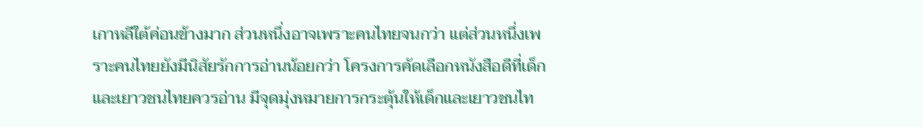เกาหลีใต้ค่อนข้างมาก ส่วนหนึ่งอาจเพราะคนไทยจนกว่า แต่ส่วนหนึ่งเพราะคนไทยยังมีนิสัยรักการอ่านน้อยกว่า โครงการคัดเลือกหนังสือดีที่เด็กและเยาวชนไทยควรอ่าน มีจุดมุ่งหมายการกระตุ้นให้เด็กและเยาวชนไท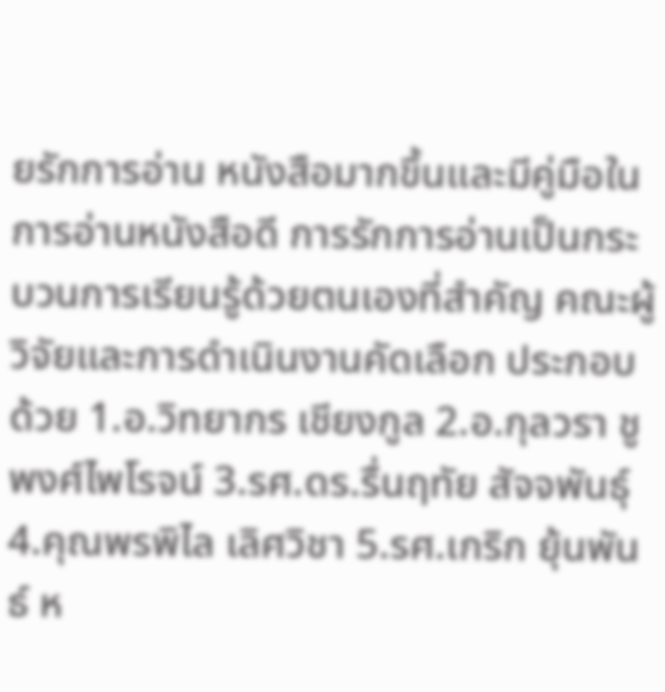ยรักการอ่าน หนังสือมากขึ้นและมีคู่มือในการอ่านหนังสือดี การรักการอ่านเป็นกระบวนการเรียนรู้ด้วยตนเองที่สำคัญ คณะผู้วิจัยและการดำเนินงานคัดเลือก ประกอบด้วย 1.อ.วิทยากร เชียงกูล 2.อ.กุลวรา ชูพงศ์ไพโรจน์ 3.รศ.ดร.รื่นฤทัย สัจจพันธุ์ 4.คุณพรพิไล เลิศวิชา 5.รศ.เกริก ยุ้นพันธ์ ห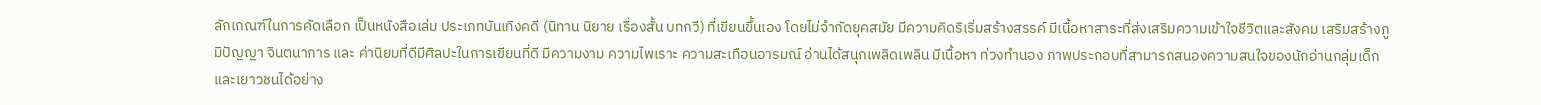ลักเกณฑ์ในการคัดเลือก เป็นหนังสือเล่ม ประเภทบันเทิงคดี (นิทาน นิยาย เรื่องสั้น บทกวี) ที่เขียนขึ้นเอง โดยไม่จำกัดยุคสมัย มีความคิดริเริ่มสร้างสรรค์ มีเนื้อหาสาระที่ส่งเสริมความเข้าใจชีวิตและสังคม เสริมสร้างภูมิปัญญา จินตนาการ และ ค่านิยมที่ดีมีศิลปะในการเขียนที่ดี มีความงาม ความไพเราะ ความสะเทือนอารมณ์ อ่านได้สนุกเพลิดเพลิน มีเนื้อหา ท่วงทำนอง ภาพประกอบที่สามารถสนองความสนใจของนักอ่านกลุ่มเด็กและเยาวชนได้อย่าง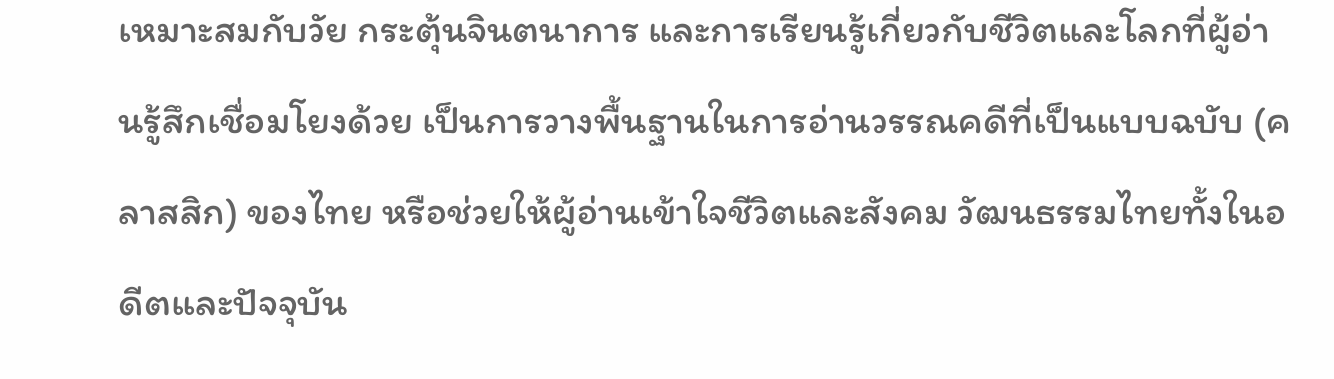เหมาะสมกับวัย กระตุ้นจินตนาการ และการเรียนรู้เกี่ยวกับชีวิตและโลกที่ผู้อ่านรู้สึกเชื่อมโยงด้วย เป็นการวางพื้นฐานในการอ่านวรรณคดีที่เป็นแบบฉบับ (คลาสสิก) ของไทย หรือช่วยให้ผู้อ่านเข้าใจชีวิตและสังคม วัฒนธรรมไทยทั้งในอดีตและปัจจุบัน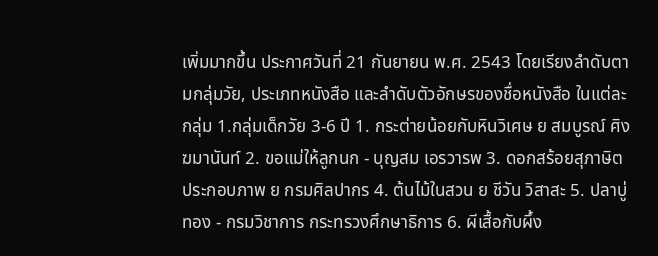เพิ่มมากขึ้น ประกาศวันที่ 21 กันยายน พ.ศ. 2543 โดยเรียงลำดับตามกลุ่มวัย, ประเภทหนังสือ และลำดับตัวอักษรของชื่อหนังสือ ในแต่ละกลุ่ม 1.กลุ่มเด็กวัย 3-6 ปี 1. กระต่ายน้อยกับหินวิเศษ ย สมบูรณ์ ศิงฆมานันท์ 2. ขอแม่ให้ลูกนก - บุญสม เอรวารพ 3. ดอกสร้อยสุภาษิตประกอบภาพ ย กรมศิลปากร 4. ต้นไม้ในสวน ย ชีวัน วิสาสะ 5. ปลาบู่ทอง - กรมวิชาการ กระทรวงศึกษาธิการ 6. ผีเสื้อกับผึ้ง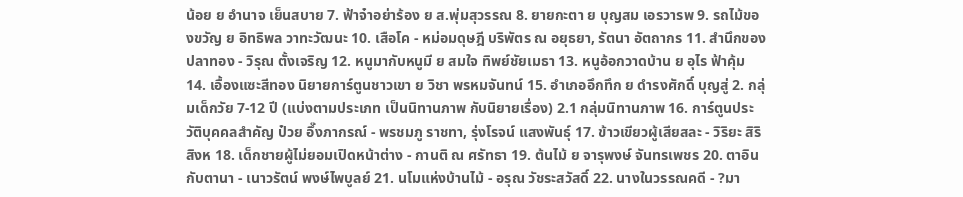น้อย ย อำนาจ เย็นสบาย 7. ฟ้าจ๋าอย่าร้อง ย ส.พุ่มสุวรรณ 8. ยายกะตา ย บุญสม เอรวารพ 9. รถไม้ของขวัญ ย อิทธิพล วาทะวัฒนะ 10. เสือโค - หม่อมดุษฎี บริพัตร ณ อยุธยา, รัตนา อัตถากร 11. สำนึกของปลาทอง - วิรุณ ตั้งเจริญ 12. หนูมากับหนูมี ย สมใจ ทิพย์ชัยเมธา 13. หนูอ้อกวาดบ้าน ย อุไร ฟ้าคุ้ม 14. เอื้องแซะสีทอง นิยายการ์ตูนชาวเขา ย วิชา พรหมจันทน์ 15. อำเภออึกทึก ย ดำรงศักดิ์ บุญสู่ 2. กลุ่มเด็กวัย 7-12 ปี (แบ่งตามประเภท เป็นนิทานภาพ กับนิยายเรื่อง) 2.1 กลุ่มนิทานภาพ 16. การ์ตูนประวัติบุคคลสำคัญ ป๋วย อึ๊งภากรณ์ - พรชมภู ราชทา, รุ่งโรจน์ แสงพันธุ์ 17. ข้าวเขียวผู้เสียสละ - วิริยะ สิริสิงห 18. เด็กชายผู้ไม่ยอมเปิดหน้าต่าง - กานติ ณ ศรัทธา 19. ต้นไม้ ย จารุพงษ์ จันทรเพชร 20. ตาอินกับตานา - เนาวรัตน์ พงษ์ไพบูลย์ 21. นโมแห่งบ้านไม้ - อรุณ วัชระสวัสดิ์ 22. นางในวรรณคดี - ?มา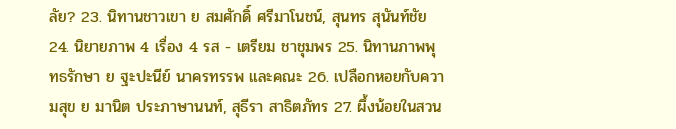ลัย? 23. นิทานชาวเขา ย สมศักดิ์ ศรีมาโนชน์, สุนทร สุนันท์ชัย 24. นิยายภาพ 4 เรื่อง 4 รส - เตรียม ชาชุมพร 25. นิทานภาพพุทธรักษา ย ฐะปะนีย์ นาครทรรพ และคณะ 26. เปลือกหอยกับความสุข ย มานิต ประภาษานนท์, สุธีรา สาธิตภัทร 27. ผึ้งน้อยในสวน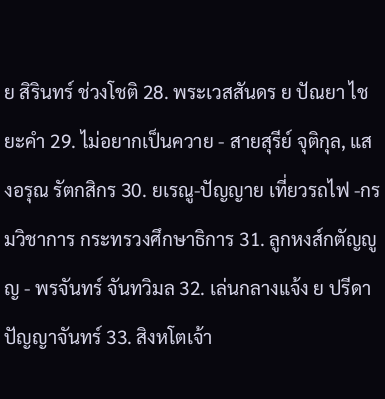ย สิรินทร์ ช่วงโชติ 28. พระเวสสันดร ย ปัณยา ไชยะคำ 29. ไม่อยากเป็นควาย - สายสุรีย์ จุติกุล, แสงอรุณ รัตกสิกร 30. ยเรณู-ปัญญาย เที่ยวรถไฟ -กรมวิชาการ กระทรวงศึกษาธิการ 31. ลูกหงส์กตัญญูญ - พรจันทร์ จันทวิมล 32. เล่นกลางแจ้ง ย ปรีดา ปัญญาจันทร์ 33. สิงหโตเจ้า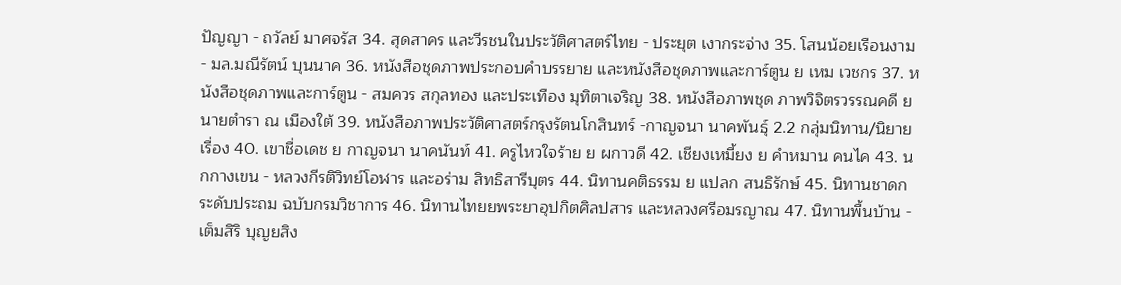ปัญญา - ถวัลย์ มาศจรัส 34. สุดสาคร และวีรชนในประวัติศาสตร์ไทย - ประยุต เงากระจ่าง 35. โสนน้อยเรือนงาม - มล.มณีรัตน์ บุนนาค 36. หนังสือชุดภาพประกอบคำบรรยาย และหนังสือชุดภาพและการ์ตูน ย เหม เวชกร 37. หนังสือชุดภาพและการ์ตูน - สมควร สกุลทอง และประเทือง มุทิตาเจริญ 38. หนังสือภาพชุด ภาพวิจิตรวรรณคดี ย นายตำรา ณ เมืองใต้ 39. หนังสือภาพประวัติศาสตร์กรุงรัตนโกสินทร์ -กาญจนา นาคพันธุ์ 2.2 กลุ่มนิทาน/นิยายเรื่อง 40. เขาชื่อเดช ย กาญจนา นาคนันท์ 41. ครูไหวใจร้าย ย ผกาวดี 42. เชียงเหมี้ยง ย คำหมาน คนไค 43. นกกางเขน - หลวงกีรติวิทย์โอฬาร และอร่าม สิทธิสารีบุตร 44. นิทานคติธรรม ย แปลก สนธิรักษ์ 45. นิทานชาดก ระดับประถม ฉบับกรมวิชาการ 46. นิทานไทยยพระยาอุปกิตศิลปสาร และหลวงศรีอมรญาณ 47. นิทานพื้นบ้าน - เต็มสิริ บุญยสิง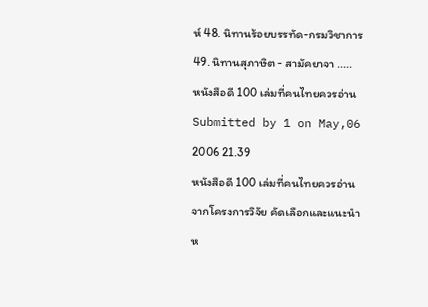ห์ 48. นิทานร้อยบรรทัด-กรมวิชาการ 49. นิทานสุภาษิต - สามัคยาจา .....
หนังสือดี 100 เล่มที่คนไทยควรอ่าน
Submitted by 1 on May,06 2006 21.39
หนังสือดี 100 เล่มที่คนไทยควรอ่าน จากโครงการวิจัย คัดเลือกและแนะนำห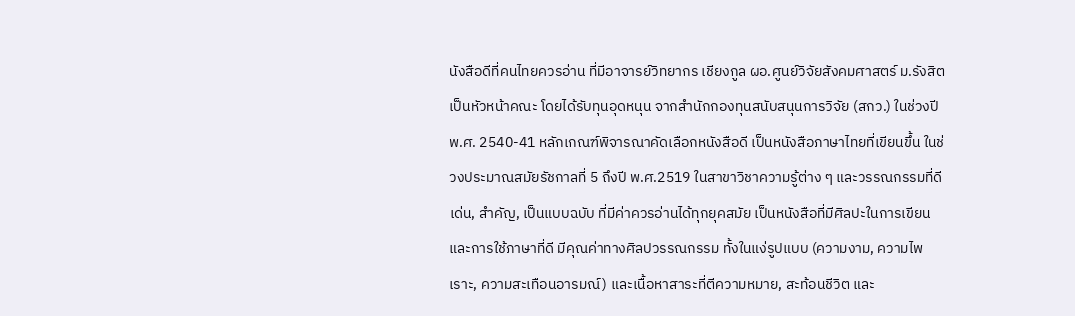นังสือดีที่คนไทยควรอ่าน ที่มีอาจารย์วิทยากร เชียงกูล ผอ.ศูนย์วิจัยสังคมศาสตร์ ม.รังสิต เป็นหัวหน้าคณะ โดยได้รับทุนอุดหนุน จากสำนักกองทุนสนับสนุนการวิจัย (สกว.) ในช่วงปี พ.ศ. 2540-41 หลักเกณฑ์พิจารณาคัดเลือกหนังสือดี เป็นหนังสือภาษาไทยที่เขียนขึ้น ในช่วงประมาณสมัยรัชกาลที่ 5 ถึงปี พ.ศ.2519 ในสาขาวิชาความรู้ต่าง ๆ และวรรณกรรมที่ดีเด่น, สำคัญ, เป็นแบบฉบับ ที่มีค่าควรอ่านได้ทุกยุคสมัย เป็นหนังสือที่มีศิลปะในการเขียน และการใช้ภาษาที่ดี มีคุณค่าทางศิลปวรรณกรรม ทั้งในแง่รูปแบบ (ความงาม, ความไพเราะ, ความสะเทือนอารมณ์) และเนื้อหาสาระที่ตีความหมาย, สะท้อนชีวิต และ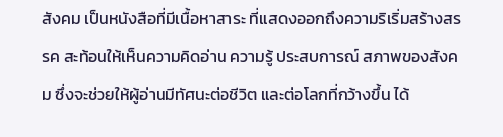สังคม เป็นหนังสือที่มีเนื้อหาสาระ ที่แสดงออกถึงความริเริ่มสร้างสรรค สะท้อนให้เห็นความคิดอ่าน ความรู้ ประสบการณ์ สภาพของสังคม ซึ่งจะช่วยให้ผู้อ่านมีทัศนะต่อชีวิต และต่อโลกที่กว้างขึ้น ได้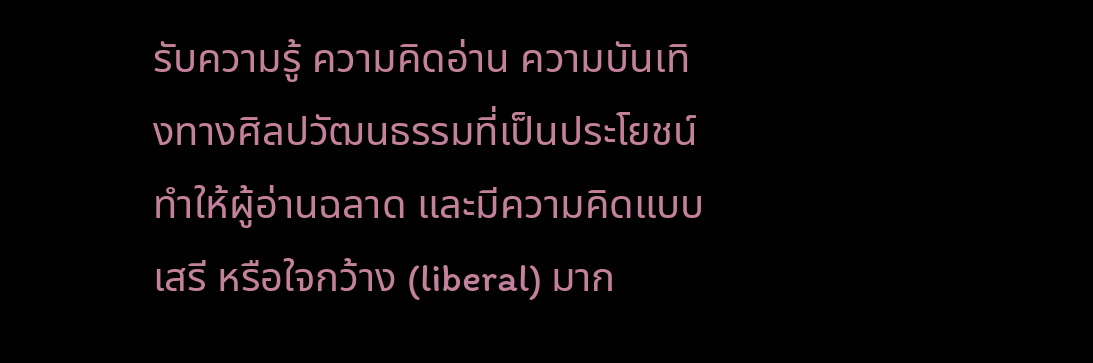รับความรู้ ความคิดอ่าน ความบันเทิงทางศิลปวัฒนธรรมที่เป็นประโยชน์ ทำให้ผู้อ่านฉลาด และมีความคิดแบบเสรี หรือใจกว้าง (liberal) มาก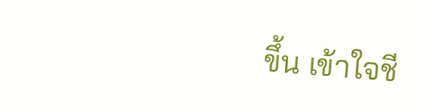ขึ้น เข้าใจชี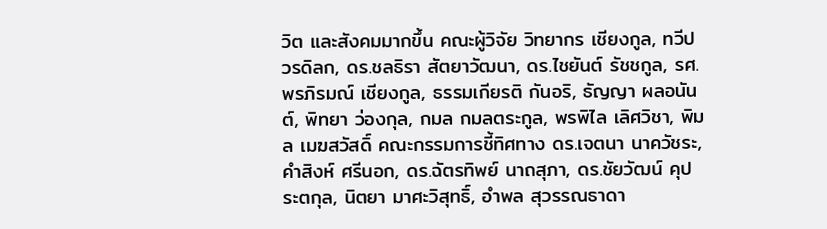วิต และสังคมมากขึ้น คณะผู้วิจัย วิทยากร เชียงกูล, ทวีป วรดิลก, ดร.ชลธิรา สัตยาวัฒนา, ดร.ไชยันต์ รัชชกูล, รศ.พรภิรมณ์ เชียงกูล, ธรรมเกียรติ กันอริ, ธัญญา ผลอนันต์, พิทยา ว่องกุล, กมล กมลตระกูล, พรพิไล เลิศวิชา, พิมล เมฆสวัสดิ์ คณะกรรมการชี้ทิศทาง ดร.เจตนา นาควัชระ, คำสิงห์ ศรีนอก, ดร.ฉัตรทิพย์ นาถสุภา, ดร.ชัยวัฒน์ คุประตกุล, นิตยา มาศะวิสุทธิ์, อำพล สุวรรณธาดา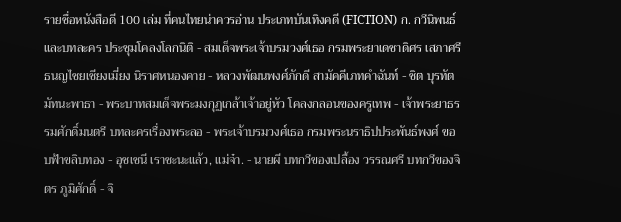รายชื่อหนังสือดี 100 เล่ม ที่คนไทยน่าควรอ่าน ประเภทบันเทิงคดี (FICTION) ก. กวีนิพนธ์และบทละคร ประชุมโคลงโลกนิติ - สมเด็จพระเจ้าบรมวงศ์เธอ กรมพระยาเดชาดิศร เสภาศรีธนญไชยเชียงเมี่ยง นิราศหนองคาย - หลวงพัฒนพงศ์ภักดี สามัคคีเภทคำฉันท์ - ชิต บุรทัต มัทนะพาธา - พระบาทสมเด็จพระมงกุฏเกล้าเจ้าอยู่หัว โคลงกลอนของครูเทพ - เจ้าพระยาธรรมศักดิ์มนตรี บทละครเรื่องพระลอ - พระเจ้าบรมวงศ์เธอ กรมพระนราธิปประพันธ์พงศ์ ขอบฟ้าขลิบทอง - อุชเชนี เราชะนะแล้ว, แม่จ๋า. - นายผี บทกวีของเปลื้อง วรรณศรี บทกวีของจิตร ภูมิศักดิ์ - จิ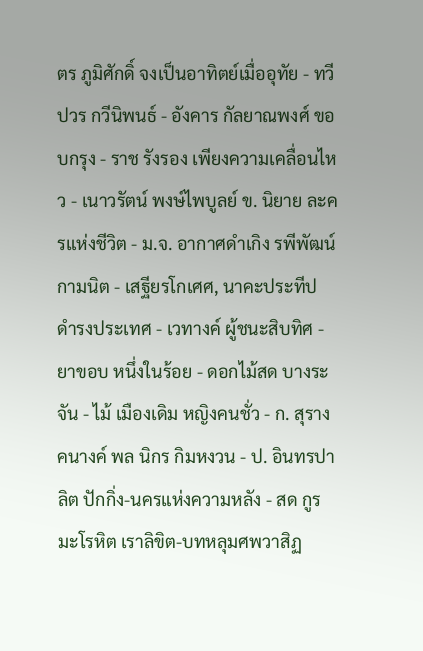ตร ภูมิศักดิ์ จงเป็นอาทิตย์เมื่ออุทัย - ทวีปวร กวีนิพนธ์ - อังคาร กัลยาณพงศ์ ขอบกรุง - ราช รังรอง เพียงความเคลื่อนไหว - เนาวรัตน์ พงษ์ไพบูลย์ ข. นิยาย ละครแห่งชีวิต - ม.จ. อากาศดำเกิง รพีพัฒน์ กามนิต - เสฐียรโกเศศ, นาคะประทีป ดำรงประเทศ - เวทางค์ ผู้ชนะสิบทิศ - ยาขอบ หนึ่งในร้อย - ดอกไม้สด บางระจัน - ไม้ เมืองเดิม หญิงคนชั่ว - ก. สุรางคนางค์ พล นิกร กิมหงวน - ป. อินทรปาลิต ปักกิ่ง-นครแห่งความหลัง - สด กูรมะโรหิต เราลิขิต-บทหลุมศพวาสิฏ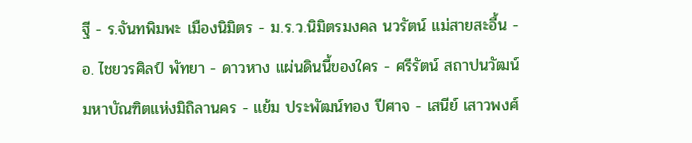ฐี - ร.จันทพิมพะ เมืองนิมิตร - ม.ร.ว.นิมิตรมงคล นวรัตน์ แม่สายสะอื้น - อ. ไชยวรศิลป์ พัทยา - ดาวหาง แผ่นดินนี้ของใคร - ศรีรัตน์ สถาปนวัฒน์ มหาบัณฑิตแห่งมิถิลานคร - แย้ม ประพัฒน์ทอง ปีศาจ - เสนีย์ เสาวพงศ์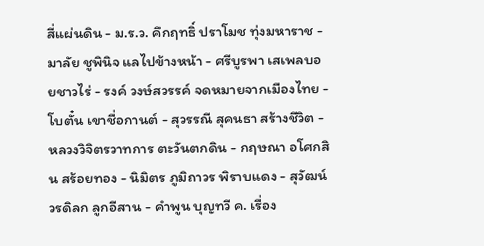สี่แผ่นดิน - ม.ร.ว. คึกฤทธิ์ ปราโมช ทุ่งมหาราช - มาลัย ชูพินิจ แลไปข้างหน้า - ศรีบูรพา เสเพลบอยชาวไร่ - รงค์ วงษ์สวรรค์ จดหมายจากเมืองไทย - โบตั๋น เขาชื่อกานต์ - สุวรรณี สุคนธา สร้างชีวิต - หลวงวิจิตรวาทการ ตะวันตกดิน - กฤษณา อโศกสิน สร้อยทอง - นิมิตร ภูมิถาวร พิราบแดง - สุวัฒน์ วรดิลก ลูกอีสาน - คำพูน บุญทวี ค. เรื่อง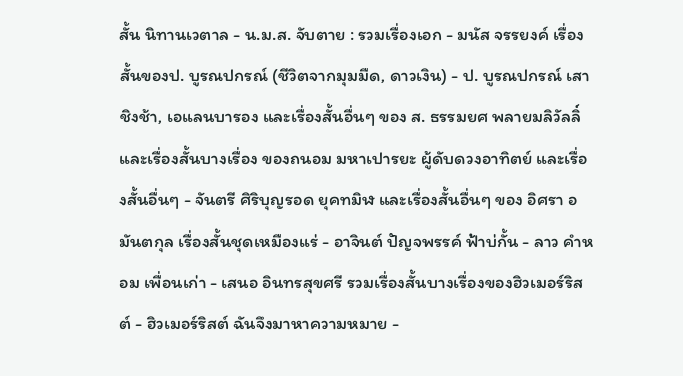สั้น นิทานเวตาล - น.ม.ส. จับตาย : รวมเรื่องเอก - มนัส จรรยงค์ เรื่องสั้นของป. บูรณปกรณ์ (ชีวิตจากมุมมืด, ดาวเงิน) - ป. บูรณปกรณ์ เสาชิงช้า, เอแลนบารอง และเรื่องสั้นอื่นๆ ของ ส. ธรรมยศ พลายมลิวัลลิ์ และเรื่องสั้นบางเรื่อง ของถนอม มหาเปารยะ ผู้ดับดวงอาทิตย์ และเรื่องสั้นอื่นๆ - จันตรี ศิริบุญรอด ยุคทมิฬ และเรื่องสั้นอื่นๆ ของ อิศรา อมันตกุล เรื่องสั้นชุดเหมืองแร่ - อาจินต์ ปัญจพรรค์ ฟ้าบ่กั้น - ลาว คำหอม เพื่อนเก่า - เสนอ อินทรสุขศรี รวมเรื่องสั้นบางเรื่องของฮิวเมอร์ริสต์ - ฮิวเมอร์ริสต์ ฉันจึงมาหาความหมาย -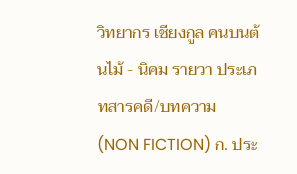วิทยากร เชียงกูล คนบนต้นไม้ - นิคม รายวา ประเภทสารคดี/บทความ (NON FICTION) ก. ประ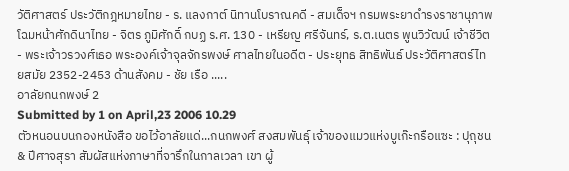วัติศาสตร์ ประวัติกฎหมายไทย - ร. แลงกาต์ นิทานโบราณคดี - สมเด็จฯ กรมพระยาดำรงราชานุภาพ โฉมหน้าศักดินาไทย - จิตร ภูมิศักดิ์ กบฏ ร.ศ. 130 - เหรียญ ศรีจันทร์, ร.ต.เนตร พูนวิวัฒน์ เจ้าชีวิต - พระเจ้าวรวงศ์เธอ พระองค์เจ้าจุลจักรพงษ์ ศาลไทยในอดีต - ประยุทธ สิทธิพันธ์ ประวัติศาสตร์ไทยสมัย 2352-2453 ด้านสังคม - ชัย เรือ .....
อาลัยกนกพงษ์ 2
Submitted by 1 on April,23 2006 10.29
ตัวหนอนบนกองหนังสือ ขอไว้อาลัยแด่...กนกพงศ์ สงสมพันธุ์ เจ้าของแมวแห่งบูเก๊ะกรือแซะ : ปุถุชน & ปีศาจสุรา สัมผัสแห่งภาษาที่จารึกในกาลเวลา เขา ผู้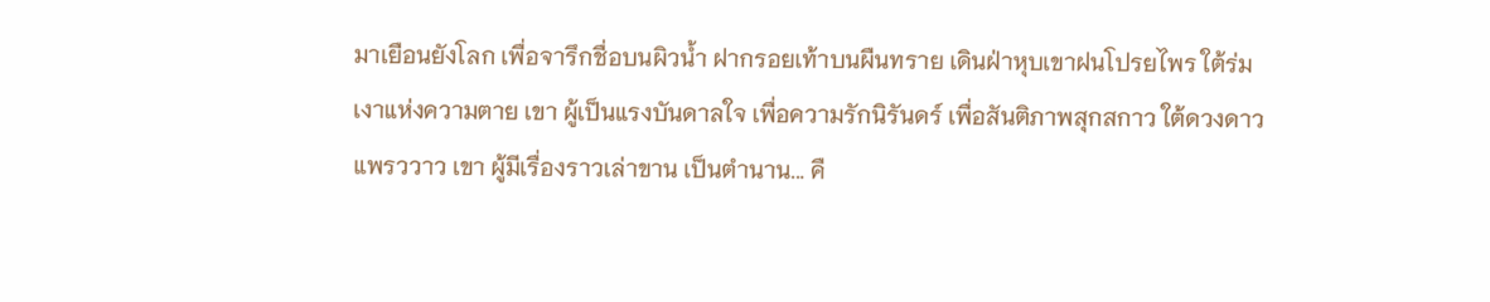มาเยือนยังโลก เพื่อจารึกชื่อบนผิวน้ำ ฝากรอยเท้าบนผืนทราย เดินฝ่าหุบเขาฝนโปรยไพร ใต้ร่มเงาแห่งความตาย เขา ผู้เป็นแรงบันดาลใจ เพื่อความรักนิรันดร์ เพื่อสันติภาพสุกสกาว ใต้ดวงดาวแพรววาว เขา ผู้มีเรื่องราวเล่าขาน เป็นตำนาน... คื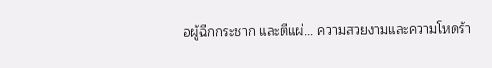อผู้ฉีกกระชาก และตีแผ่... ความสวยงามและความโหดร้า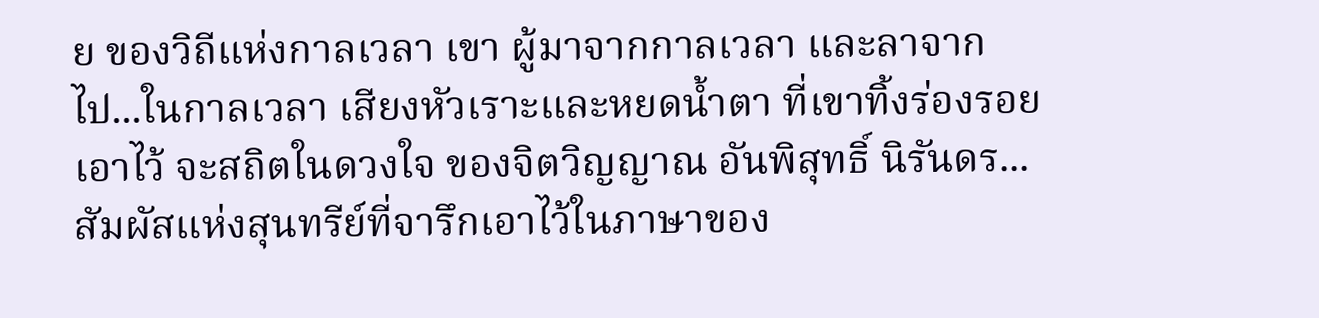ย ของวิถีแห่งกาลเวลา เขา ผู้มาจากกาลเวลา และลาจากไป...ในกาลเวลา เสียงหัวเราะและหยดน้ำตา ที่เขาทิ้งร่องรอยเอาไว้ จะสถิตในดวงใจ ของจิตวิญญาณ อันพิสุทธิ์ นิรันดร... สัมผัสแห่งสุนทรีย์ที่จารึกเอาไว้ในภาษาของ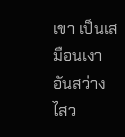เขา เป็นเสมือนเงาอันสว่างไสว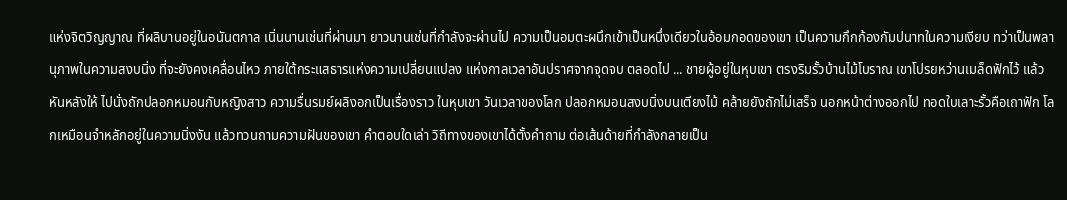แห่งจิตวิญญาณ ที่ผลิบานอยู่ในอนันตกาล เนิ่นนานเช่นที่ผ่านมา ยาวนานเช่นที่กำลังจะผ่านไป ความเป็นอมตะผนึกเข้าเป็นหนึ่งเดียวในอ้อมกอดของเขา เป็นความกึกก้องกัมปนาทในความเงียบ ทว่าเป็นพลานุภาพในความสงบนิ่ง ที่จะยังคงเคลื่อนไหว ภายใต้กระแสธารแห่งความเปลี่ยนแปลง แห่งกาลเวลาอันปราศจากจุดจบ ตลอดไป ... ชายผู้อยู่ในหุบเขา ตรงริมรั้วบ้านไม้โบราณ เขาโปรยหว่านเมล็ดฟักไว้ แล้วหันหลังให้ ไปนั่งถักปลอกหมอนกับหญิงสาว ความรื่นรมย์ผลิงอกเป็นเรื่องราว ในหุบเขา วันเวลาของโลก ปลอกหมอนสงบนิ่งบนเตียงไม้ คล้ายยังถักไม่เสร็จ นอกหน้าต่างออกไป ทอดใบเลาะรั้วคือเถาฟัก โลกเหมือนจำหลักอยู่ในความนิ่งงัน แล้วทวนถามความฝันของเขา คำตอบใดเล่า วิถีทางของเขาได้ตั้งคำถาม ต่อเส้นด้ายที่กำลังกลายเป็น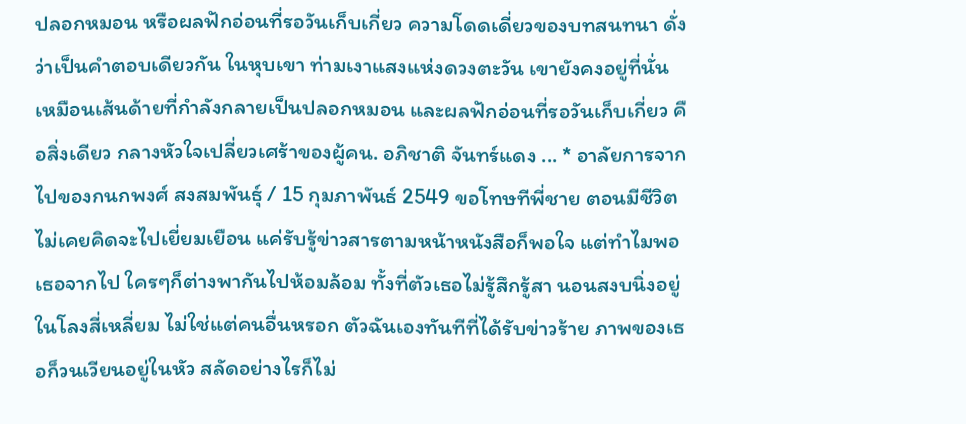ปลอกหมอน หรือผลฟักอ่อนที่รอวันเก็บเกี่ยว ความโดดเดี่ยวของบทสนทนา ดั่งว่าเป็นคำตอบเดียวกัน ในหุบเขา ท่ามเงาแสงแห่งดวงตะวัน เขายังคงอยู่ที่นั่น เหมือนเส้นด้ายที่กำลังกลายเป็นปลอกหมอน และผลฟักอ่อนที่รอวันเก็บเกี่ยว คือสิ่งเดียว กลางหัวใจเปลี่ยวเศร้าของผู้คน. อภิชาติ จันทร์แดง ... * อาลัยการจากไปของกนกพงศ์ สงสมพันธุ์ / 15 กุมภาพันธ์ 2549 ขอโทษทีพี่ชาย ตอนมีชีวิต ไม่เคยคิดจะไปเยี่ยมเยือน แค่รับรู้ข่าวสารตามหน้าหนังสือก็พอใจ แต่ทำไมพอเธอจากไป ใครๆก็ต่างพากันไปห้อมล้อม ทั้งที่ตัวเธอไม่รู้สึกรู้สา นอนสงบนิ่งอยู่ในโลงสี่เหลี่ยม ไม่ใช่แต่คนอื่นหรอก ตัวฉันเองทันทีที่ได้รับข่าวร้าย ภาพของเธอก็วนเวียนอยู่ในหัว สลัดอย่างไรก็ไม่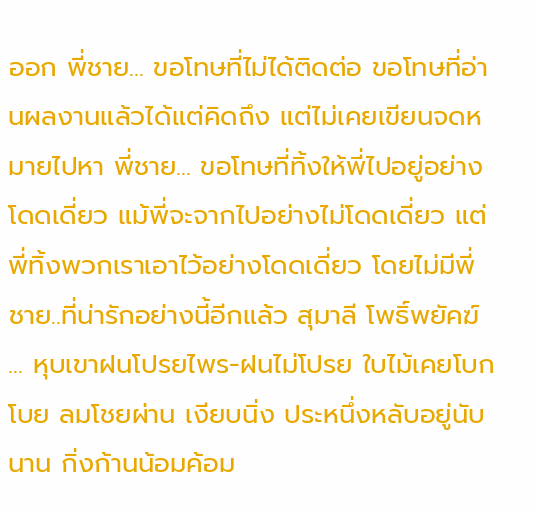ออก พี่ชาย... ขอโทษที่ไม่ได้ติดต่อ ขอโทษที่อ่านผลงานแล้วได้แต่คิดถึง แต่ไม่เคยเขียนจดหมายไปหา พี่ชาย... ขอโทษที่ทิ้งให้พี่ไปอยู่อย่างโดดเดี่ยว แม้พี่จะจากไปอย่างไม่โดดเดี่ยว แต่พี่ทิ้งพวกเราเอาไว้อย่างโดดเดี่ยว โดยไม่มีพี่ชาย..ที่น่ารักอย่างนี้อีกแล้ว สุมาลี โพธิ์พยัคฆ์ ... หุบเขาฝนโปรยไพร-ฝนไม่โปรย ใบไม้เคยโบกโบย ลมโชยผ่าน เงียบนิ่ง ประหนึ่งหลับอยู่นับนาน กิ่งก้านน้อมค้อม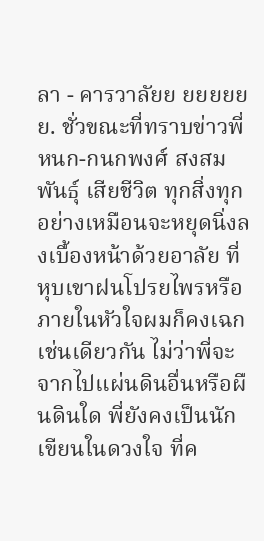ลา - คารวาลัยย ยยยยยย. ชั่วขณะที่ทราบข่าวพี่หนก-กนกพงศ์ สงสมพันธุ์ เสียชีวิต ทุกสิ่งทุกอย่างเหมือนจะหยุดนิ่งลงเบื้องหน้าด้วยอาลัย ที่หุบเขาฝนโปรยไพรหรือภายในหัวใจผมก็คงเฉกเช่นเดียวกัน ไม่ว่าพี่จะจากไปแผ่นดินอื่นหรือผืนดินใด พี่ยังคงเป็นนักเขียนในดวงใจ ที่ค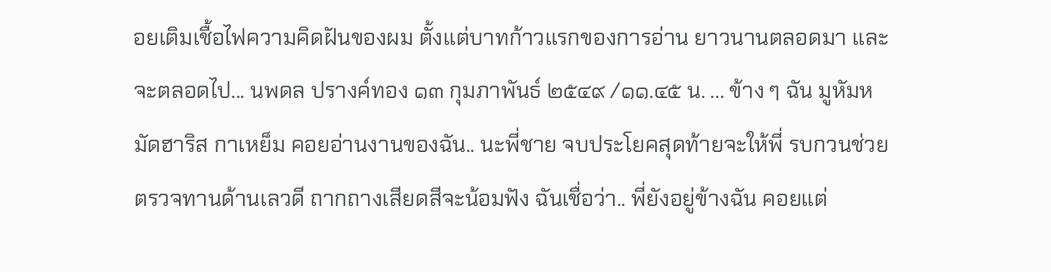อยเติมเชื้อไฟความคิดฝันของผม ตั้งแต่บาทก้าวแรกของการอ่าน ยาวนานตลอดมา และจะตลอดไป... นพดล ปรางค์ทอง ๑๓ กุมภาพันธ์ ๒๕๔๙ /๑๑.๔๕ น. ... ข้าง ๆ ฉัน มูหัมหมัดฮาริส กาเหย็ม คอยอ่านงานของฉัน.. นะพี่ชาย จบประโยคสุดท้ายจะให้พี่ รบกวนช่วยตรวจทานด้านเลวดี ถากถางเสียดสีจะน้อมฟัง ฉันเชื่อว่า.. พี่ยังอยู่ข้างฉัน คอยแต่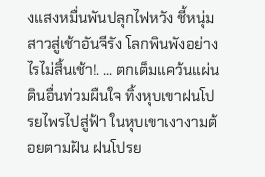งแสงหมื่นพันปลุกไฟหวัง ชี้หนุ่มสาวสู่เช้าอันจีรัง โลกพินพังอย่างไรไม่สิ้นเช้า!. ... ตกเต็มแคว้นแผ่นดินอื่นท่วมผืนใจ ทิ้งหุบเขาฝนโปรยไพรไปสู่ฟ้า ในหุบเขาเงางามต้อยตามฝัน ฝนโปรย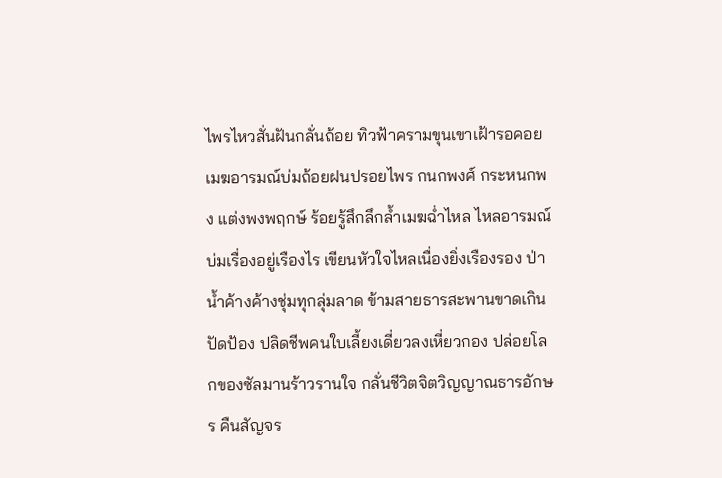ไพรไหวสั่นฝันกลั่นถ้อย ทิวฟ้าครามขุนเขาเฝ้ารอคอย เมฆอารมณ์บ่มถ้อยฝนปรอยไพร กนกพงศ์ กระหนกพง แต่งพงพฤกษ์ ร้อยรู้สึกลึกล้ำเมฆฉ่ำไหล ไหลอารมณ์บ่มเรื่องอยู่เรืองไร เขียนหัวใจไหลเนื่องยิ่งเรืองรอง ป่าน้ำค้างค้างชุ่มทุกลุ่มลาด ข้ามสายธารสะพานขาดเกินปัดป้อง ปลิดชีพคนใบเลี้ยงเดี่ยวลงเหี่ยวกอง ปล่อยโลกของซัลมานร้าวรานใจ กลั่นชีวิตจิตวิญญาณธารอักษร คืนสัญจร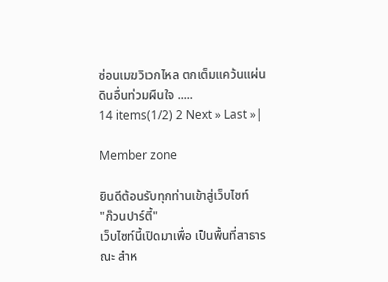ซ่อนเมฆวิเวกไหล ตกเต็มแคว้นแผ่นดินอื่นท่วมผืนใจ .....
14 items(1/2) 2 Next » Last »|

Member zone

ยินดีต้อนรับทุกท่านเข้าสู่เว็บไซท์
"ก๊วนปาร์ตี้"
เว็บไซท์นี้เปิดมาเพื่อ เป็นพื้นที่สาธารณะ สำห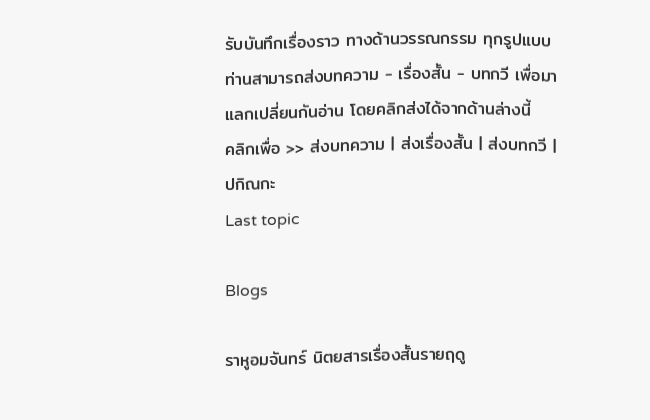รับบันทึกเรื่องราว ทางด้านวรรณกรรม ทุกรูปแบบ ท่านสามารถส่งบทความ - เรื่องสั้น - บทกวี เพื่อมาแลกเปลี่ยนกันอ่าน โดยคลิกส่งได้จากด้านล่างนี้
คลิกเพื่อ >> ส่งบทความ | ส่งเรื่องสั้น | ส่งบทกวี | ปกิณกะ
Last topic

Blogs

ราหูอมจันทร์ นิตยสารเรื่องสั้นรายฤดู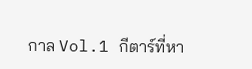กาล Vol.1 กีตาร์ที่หา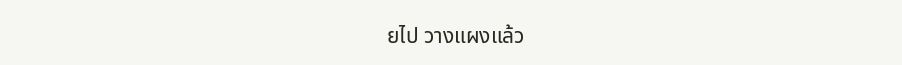ยไป วางแผงแล้ว